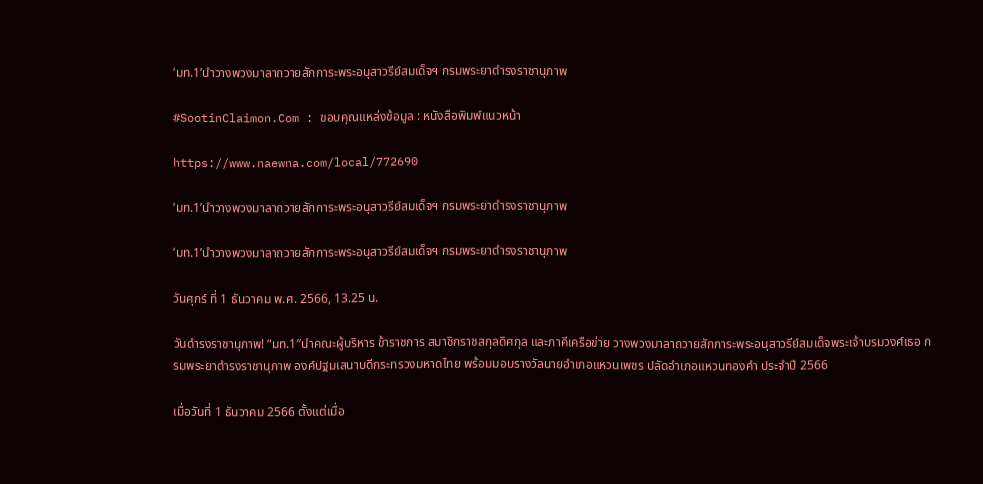‘มท.1’นำวางพวงมาลาถวายสักการะพระอนุสาวรีย์สมเด็จฯ กรมพระยาดำรงราชานุภาพ

#SootinClaimon.Com : ขอบคุณแหล่งข้อมูล : หนังสือพิมพ์แนวหน้า

https://www.naewna.com/local/772690

‘มท.1’นำวางพวงมาลาถวายสักการะพระอนุสาวรีย์สมเด็จฯ กรมพระยาดำรงราชานุภาพ

‘มท.1’นำวางพวงมาลาถวายสักการะพระอนุสาวรีย์สมเด็จฯ กรมพระยาดำรงราชานุภาพ

วันศุกร์ ที่ 1 ธันวาคม พ.ศ. 2566, 13.25 น.

วันดำรงราชานุภาพ! “มท.1″นำคณะผู้บริหาร ข้าราชการ สมาชิกราชสกุลดิศกุล และภาคีเครือข่าย วางพวงมาลาถวายสักการะพระอนุสาวรีย์สมเด็จพระเจ้าบรมวงศ์เธอ กรมพระยาดำรงราชานุภาพ องค์ปฐมเสนาบดีกระทรวงมหาดไทย พร้อมมอบรางวัลนายอำเภอแหวนเพชร ปลัดอำเภอแหวนทองคำ ประจำปี 2566

เมื่อวันที่ 1 ธันวาคม 2566 ตั้งแต่เมื่อ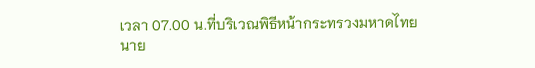เวลา 07.00 น.ที่บริเวณพิธีหน้ากระทรวงมหาดไทย นาย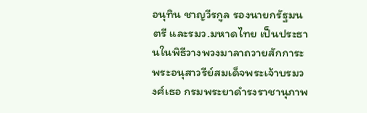อนุทิน ชาญวีรกูล รองนายกรัฐมนตรี และรมว.มหาดไทย เป็นประธานในพิธีวางพวงมาลาถวายสักการะพระอนุสาวรีย์สมเด็จพระเจ้าบรมวงศ์เธอ กรมพระยาดำรงราชานุภาพ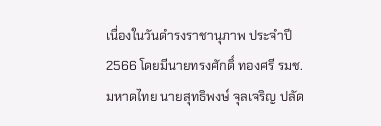เนื่องในวันดำรงราชานุภาพ ประจำปี 2566 โดยมีนายทรงศักดิ์ ทองศรี รมช.มหาดไทย นายสุทธิพงษ์ จุลเจริญ ปลัด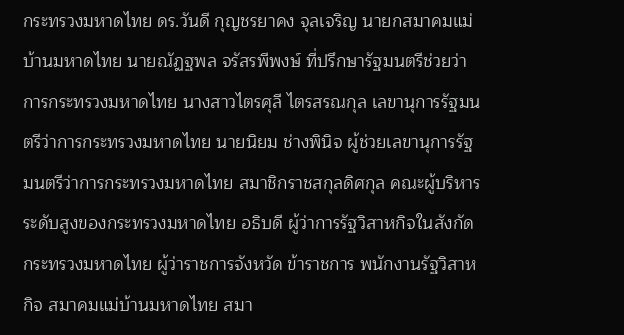กระทรวงมหาดไทย ดร.วันดี กุญชรยาคง จุลเจริญ นายกสมาคมแม่บ้านมหาดไทย นายณัฏฐพล จรัสรพีพงษ์ ที่ปรึกษารัฐมนตรีช่วยว่าการกระทรวงมหาดไทย นางสาวไตรศุลี ไตรสรณกุล เลขานุการรัฐมนตรีว่าการกระทรวงมหาดไทย นายนิยม ช่างพินิจ ผู้ช่วยเลขานุการรัฐมนตรีว่าการกระทรวงมหาดไทย สมาชิกราชสกุลดิศกุล คณะผู้บริหารระดับสูงของกระทรวงมหาดไทย อธิบดี ผู้ว่าการรัฐวิสาหกิจในสังกัดกระทรวงมหาดไทย ผู้ว่าราชการจังหวัด ข้าราชการ พนักงานรัฐวิสาหกิจ สมาคมแม่บ้านมหาดไทย สมา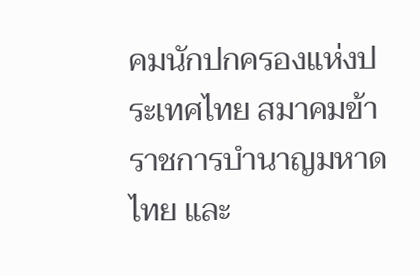คมนักปกครองแห่งประเทศไทย สมาคมข้าราชการบำนาญมหาดไทย และ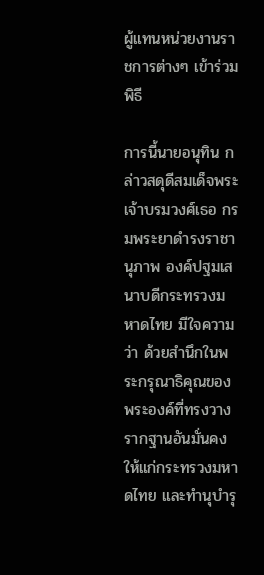ผู้แทนหน่วยงานราชการต่างๆ เข้าร่วมพิธี

การนี้นายอนุทิน กล่าวสดุดีสมเด็จพระเจ้าบรมวงศ์เธอ กรมพระยาดำรงราชานุภาพ องค์ปฐมเสนาบดีกระทรวงมหาดไทย มีใจความว่า ด้วยสำนึกในพระกรุณาธิคุณของพระองค์ที่ทรงวางรากฐานอันมั่นคงให้แก่กระทรวงมหาดไทย และทำนุบำรุ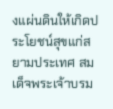งแผ่นดินให้เกิดประโยชน์สุขแก่สยามประเทศ สมเด็จพระเจ้าบรม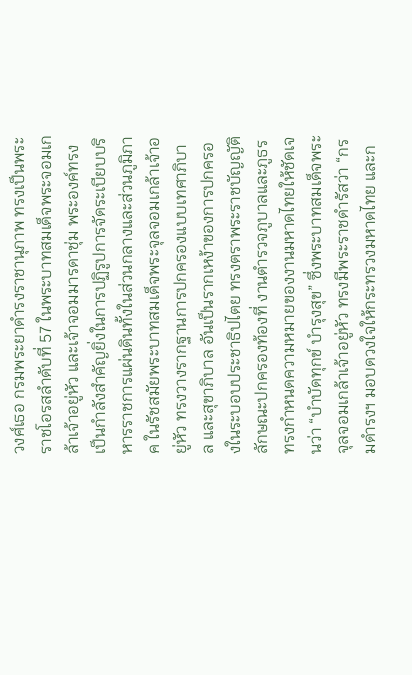วงศ์เธอ กรมพระยาดำรงราชานุภาพ ทรงเป็นพระราชโอรสลำดับที่ 57 ในพระบาทสมเด็จพระจอมเกล้าเจ้าอยู่หัว และเจ้าจอมมารดาชุ่ม พระองค์ทรงเป็นกำลังสำคัญยิ่งในการปฏิรูปการจัดระเบียบบริหารราชการแผ่นดินทั้งในส่วนกลางและส่วนภูมิภาค ในรัชสมัยพระบาทสมเด็จพระจุลจอมเกล้าเจ้าอยู่หัว ทรงวางรากฐานการปกครองแบบเทศาภิบาล และสุขาภิบาล อันเป็นรากเหง้าของการปกครองในระบอบประชาธิปไตย ทรงตราพระราชบัญญัติลักษณะปกครองท้องที่ งานตำรวจภูบาลและภูธร ทรงกำหนดความหมายของงานมหาดไทยให้ชัดเจนว่า “บำบัดทุกข์ บำรุงสุข” ซึ่งพระบาทสมเด็จพระจุลจอมเกล้าเจ้าอยู่หัว ทรงมีพระราชดำรัสว่า “กรมดำรงฯ มอบดวงใจให้กระทรวงมหาดไทย และก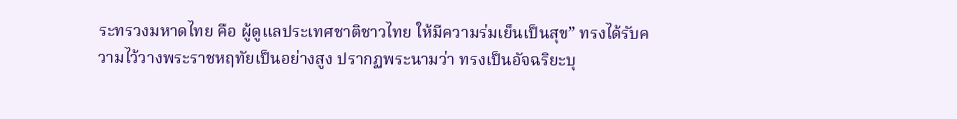ระทรวงมหาดไทย คือ ผู้ดูแลประเทศชาติชาวไทย ให้มีความร่มเย็นเป็นสุข” ทรงได้รับความไว้วางพระราชหฤทัยเป็นอย่างสูง ปรากฏพระนามว่า ทรงเป็นอัจฉริยะบุ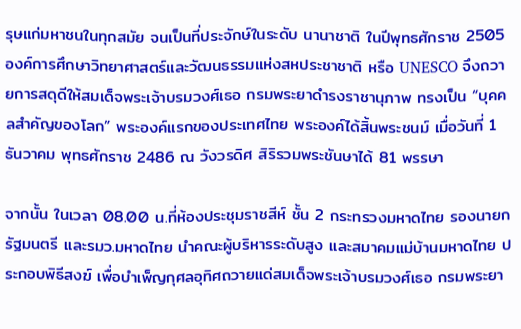รุษแก่มหาชนในทุกสมัย จนเป็นที่ประจักษ์ในระดับ นานาชาติ ในปีพุทธศักราช 2505 องค์การศึกษาวิทยาศาสตร์และวัฒนธรรมแห่งสหประชาชาติ หรือ UNESCO จึงถวายการสดุดีให้สมเด็จพระเจ้าบรมวงศ์เธอ กรมพระยาดำรงราชานุภาพ ทรงเป็น “บุคคลสำคัญของโลก” พระองค์แรกของประเทศไทย พระองค์ได้สิ้นพระชนม์ เมื่อวันที่ 1 ธันวาคม พุทธศักราช 2486 ณ วังวรดิศ สิริรวมพระชันษาได้ 81 พรรษา

จากนั้น ในเวลา 08.00 น.ที่ห้องประชุมราชสีห์ ชั้น 2 กระทรวงมหาดไทย รองนายกรัฐมนตรี และรมว.มหาดไทย นำคณะผู้บริหารระดับสูง และสมาคมแม่บ้านมหาดไทย ประกอบพิธีสงฆ์ เพื่อบำเพ็ญกุศลอุทิศถวายแด่สมเด็จพระเจ้าบรมวงศ์เธอ กรมพระยา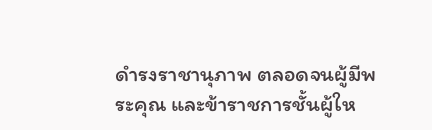ดำรงราชานุภาพ ตลอดจนผู้มีพระคุณ และข้าราชการชั้นผู้ให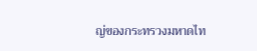ญ่ของกระทรวงมหาดไท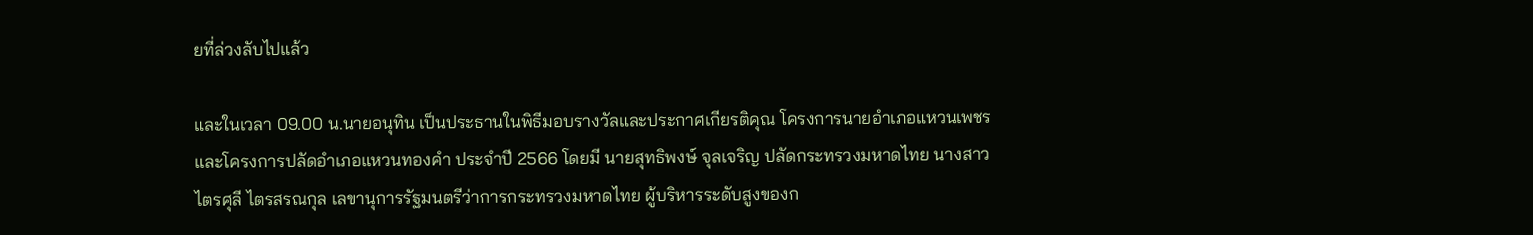ยที่ล่วงลับไปแล้ว

และในเวลา 09.00 น.นายอนุทิน เป็นประธานในพิธีมอบรางวัลและประกาศเกียรติคุณ โครงการนายอำเภอแหวนเพชร และโครงการปลัดอำเภอแหวนทองคำ ประจำปี 2566 โดยมี นายสุทธิพงษ์ จุลเจริญ ปลัดกระทรวงมหาดไทย นางสาวไตรศุลี ไตรสรณกุล เลขานุการรัฐมนตรีว่าการกระทรวงมหาดไทย ผู้บริหารระดับสูงของก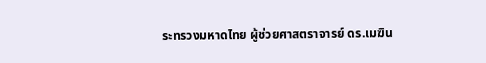ระทรวงมหาดไทย ผู้ช่วยศาสตราจารย์ ดร.เมฆิน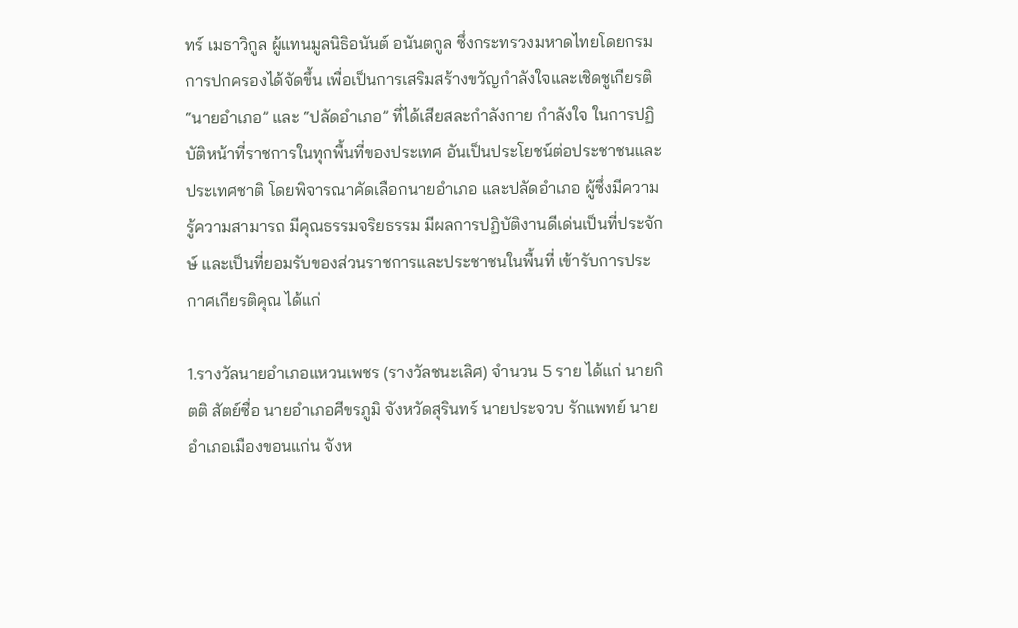ทร์ เมธาวิกูล ผู้แทนมูลนิธิอนันต์ อนันตกูล ซึ่งกระทรวงมหาดไทยโดยกรมการปกครองได้จัดขึ้น เพื่อเป็นการเสริมสร้างขวัญกำลังใจและเชิดชูเกียรติ “นายอำเภอ” และ “ปลัดอำเภอ” ที่ได้เสียสละกำลังกาย กำลังใจ ในการปฏิบัติหน้าที่ราชการในทุกพื้นที่ของประเทศ อันเป็นประโยชน์ต่อประชาชนและประเทศชาติ โดยพิจารณาคัดเลือกนายอำเภอ และปลัดอำเภอ ผู้ซึ่งมีความรู้ความสามารถ มีคุณธรรมจริยธรรม มีผลการปฏิบัติงานดีเด่นเป็นที่ประจักษ์ และเป็นที่ยอมรับของส่วนราชการและประชาชนในพื้นที่ เข้ารับการประกาศเกียรติคุณ ได้แก่

1.รางวัลนายอำเภอแหวนเพชร (รางวัลชนะเลิศ) จำนวน 5 ราย ได้แก่ นายกิตติ สัตย์ซื่อ นายอำเภอศีขรภูมิ จังหวัดสุรินทร์ นายประจวบ รักแพทย์ นายอำเภอเมืองขอนแก่น จังห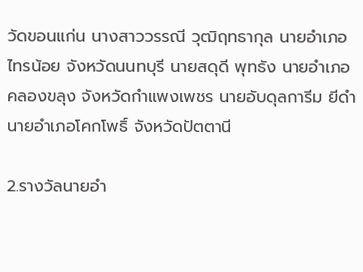วัดขอนแก่น นางสาววรรณี วุฒิฤทธากุล นายอำเภอไทรน้อย จังหวัดนนทบุรี นายสดุดี พุทธัง นายอำเภอคลองขลุง จังหวัดกำแพงเพชร นายอับดุลการีม ยีดำ นายอำเภอโคกโพธิ์ จังหวัดปัตตานี

2.รางวัลนายอำ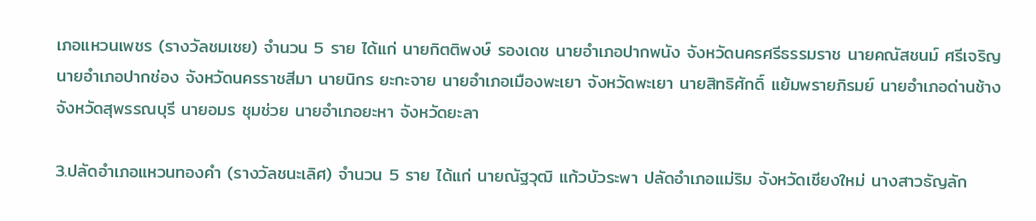เภอแหวนเพชร (รางวัลชมเชย) จำนวน 5 ราย ได้แก่ นายกิตติพงษ์ รองเดช นายอำเภอปากพนัง จังหวัดนครศรีธรรมราช นายคณัสชนม์ ศรีเจริญ นายอำเภอปากช่อง จังหวัดนครราชสีมา นายนิกร ยะกะจาย นายอำเภอเมืองพะเยา จังหวัดพะเยา นายสิทธิศักดิ์ แย้มพรายภิรมย์ นายอำเภอด่านช้าง จังหวัดสุพรรณบุรี นายอมร ชุมช่วย นายอำเภอยะหา จังหวัดยะลา

3.ปลัดอำเภอแหวนทองคำ (รางวัลชนะเลิศ) จำนวน 5 ราย ได้แก่ นายณัฐวุฒิ แก้วบัวระพา ปลัดอำเภอแม่ริม จังหวัดเชียงใหม่ นางสาวธัญลัก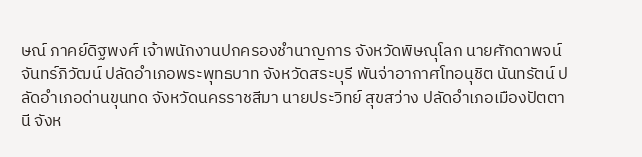ษณ์ ภาคย์ดิฐพงศ์ เจ้าพนักงานปกครองชำนาญการ จังหวัดพิษณุโลก นายศักดาพจน์ จันทร์ภิวัฒน์ ปลัดอำเภอพระพุทธบาท จังหวัดสระบุรี พันจ่าอากาศโทอนุชิต นันทรัตน์ ปลัดอำเภอด่านขุนทด จังหวัดนครราชสีมา นายประวิทย์ สุขสว่าง ปลัดอำเภอเมืองปัตตานี จังห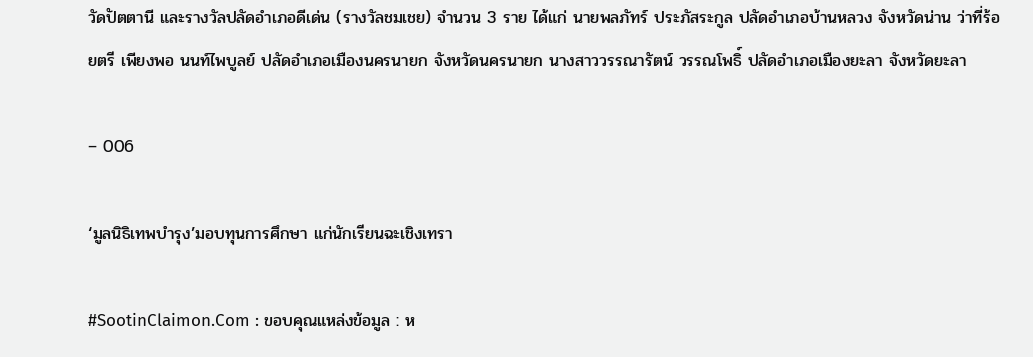วัดปัตตานี และรางวัลปลัดอำเภอดีเด่น (รางวัลชมเชย) จำนวน 3 ราย ได้แก่ นายพลภัทร์ ประภัสระกูล ปลัดอำเภอบ้านหลวง จังหวัดน่าน ว่าที่ร้อยตรี เพียงพอ นนท์ไพบูลย์ ปลัดอำเภอเมืองนครนายก จังหวัดนครนายก นางสาววรรณารัตน์ วรรณโพธิ์ ปลัดอำเภอเมืองยะลา จังหวัดยะลา

– 006

‘มูลนิธิเทพบำรุง’มอบทุนการศึกษา แก่นักเรียนฉะเชิงเทรา

#SootinClaimon.Com : ขอบคุณแหล่งข้อมูล : ห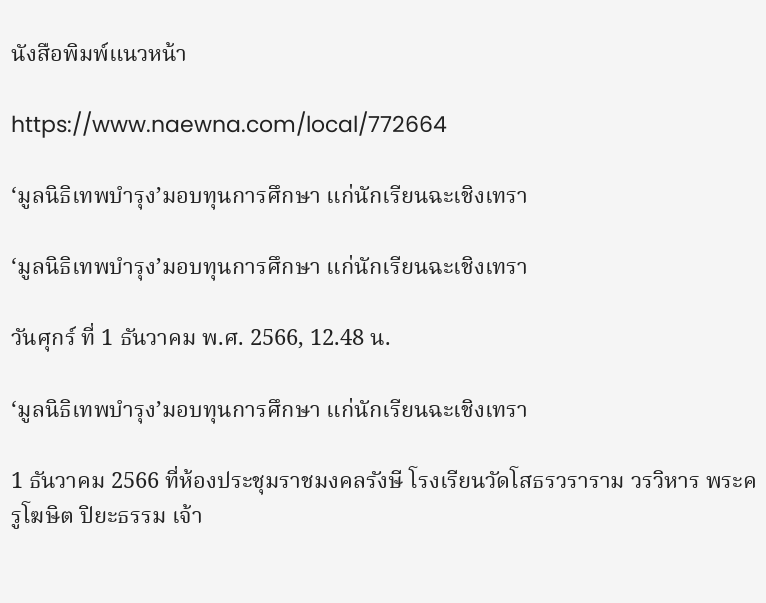นังสือพิมพ์แนวหน้า

https://www.naewna.com/local/772664

‘มูลนิธิเทพบำรุง’มอบทุนการศึกษา แก่นักเรียนฉะเชิงเทรา

‘มูลนิธิเทพบำรุง’มอบทุนการศึกษา แก่นักเรียนฉะเชิงเทรา

วันศุกร์ ที่ 1 ธันวาคม พ.ศ. 2566, 12.48 น.

‘มูลนิธิเทพบำรุง’มอบทุนการศึกษา แก่นักเรียนฉะเชิงเทรา

1 ธันวาคม 2566 ที่ห้องประชุมราชมงคลรังษี โรงเรียนวัดโสธรวราราม วรวิหาร พระครูโฆษิต ปิยะธรรม เจ้า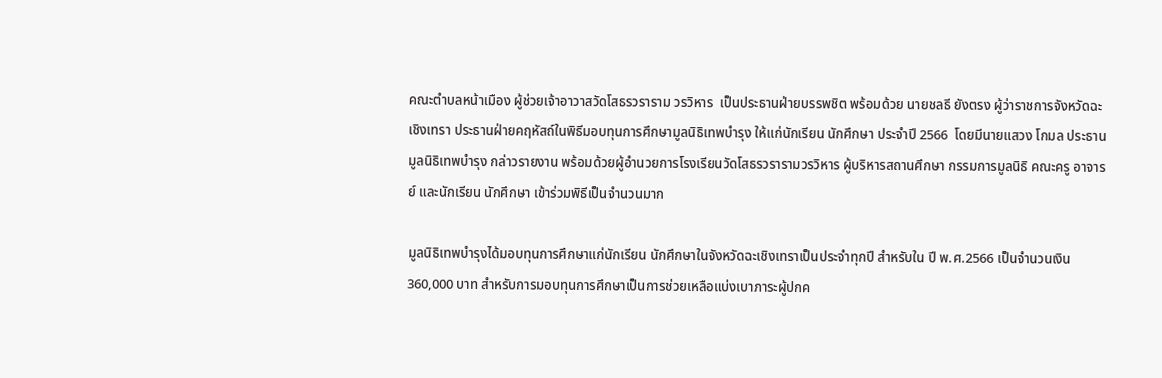คณะตำบลหน้าเมือง ผู้ช่วยเจ้าอาวาสวัดโสธรวราราม วรวิหาร  เป็นประธานฝ่ายบรรพชิต พร้อมด้วย นายชลธี ยังตรง ผู้ว่าราชการจังหวัดฉะเชิงเทรา ประธานฝ่ายคฤหัสถ์ในพิธีมอบทุนการศึกษามูลนิธิเทพบำรุง ให้แก่นักเรียน นักศึกษา ประจำปี 2566  โดยมีนายแสวง โกมล ประธานมูลนิธิเทพบำรุง กล่าวรายงาน พร้อมด้วยผู้อำนวยการโรงเรียนวัดโสธรวรารามวรวิหาร ผู้บริหารสถานศึกษา กรรมการมูลนิธิ คณะครู อาจารย์ และนักเรียน นักศึกษา เข้าร่วมพิธีเป็นจำนวนมาก

มูลนิธิเทพบำรุงได้มอบทุนการศึกษาแก่นักเรียน นักศึกษาในจังหวัดฉะเชิงเทราเป็นประจำทุกปี สำหรับใน ปี พ.ศ.2566 เป็นจำนวนเงิน 360,000 บาท สำหรับการมอบทุนการศึกษาเป็นการช่วยเหลือแบ่งเบาภาระผู้ปกค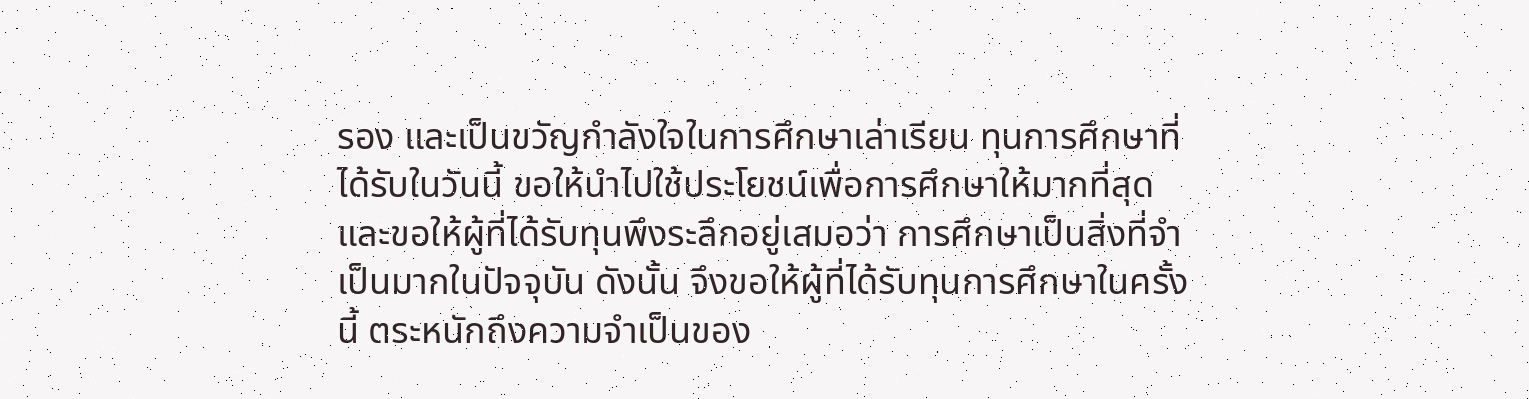รอง และเป็นขวัญกำลังใจในการศึกษาเล่าเรียน ทุนการศึกษาที่ได้รับในวันนี้ ขอให้นำไปใช้ประโยชน์เพื่อการศึกษาให้มากที่สุด และขอให้ผู้ที่ได้รับทุนพึงระลึกอยู่เสมอว่า การศึกษาเป็นสิ่งที่จำเป็นมากในปัจจุบัน ดังนั้น จึงขอให้ผู้ที่ได้รับทุนการศึกษาในครั้งนี้ ตระหนักถึงความจำเป็นของ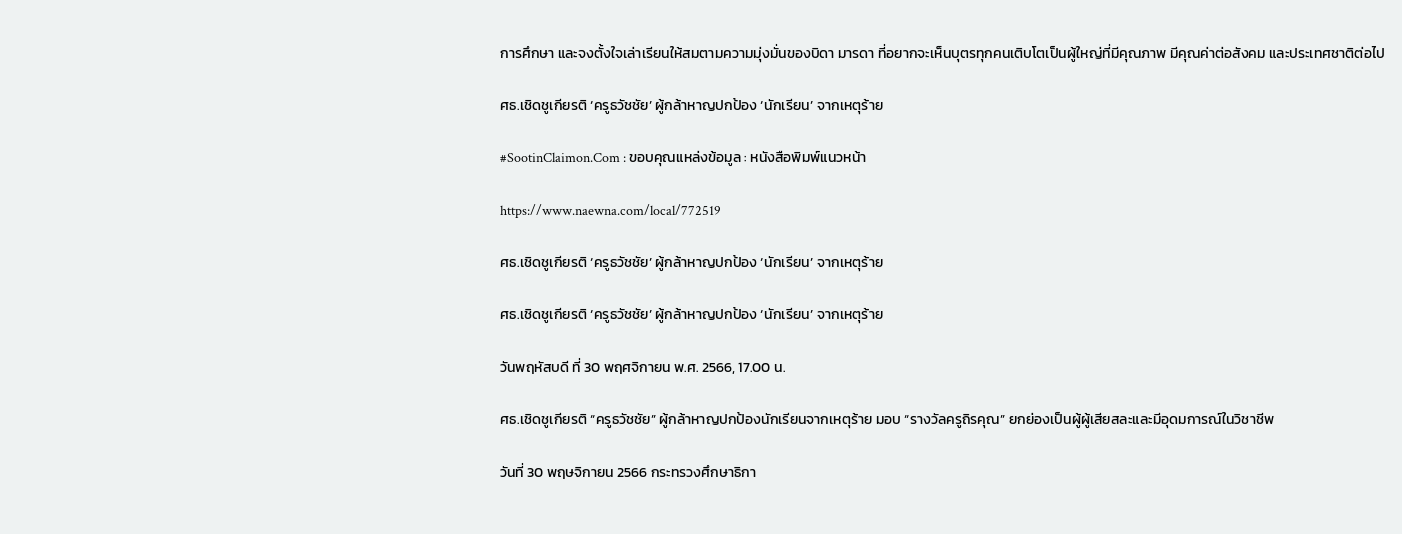การศึกษา และจงตั้งใจเล่าเรียนให้สมตามความมุ่งมั่นของบิดา มารดา ที่อยากจะเห็นบุตรทุกคนเติบโตเป็นผู้ใหญ่ที่มีคุณภาพ มีคุณค่าต่อสังคม และประเทศชาติต่อไป

ศธ.เชิดชูเกียรติ ‘ครูธวัชชัย’ ผู้กล้าหาญปกป้อง ‘นักเรียน’ จากเหตุร้าย

#SootinClaimon.Com : ขอบคุณแหล่งข้อมูล : หนังสือพิมพ์แนวหน้า

https://www.naewna.com/local/772519

ศธ.เชิดชูเกียรติ ‘ครูธวัชชัย’ ผู้กล้าหาญปกป้อง ‘นักเรียน’ จากเหตุร้าย

ศธ.เชิดชูเกียรติ ‘ครูธวัชชัย’ ผู้กล้าหาญปกป้อง ‘นักเรียน’ จากเหตุร้าย

วันพฤหัสบดี ที่ 30 พฤศจิกายน พ.ศ. 2566, 17.00 น.

ศธ.เชิดชูเกียรติ “ครูธวัชชัย” ผู้กล้าหาญปกป้องนักเรียนจากเหตุร้าย มอบ “รางวัลครูถิรคุณ” ยกย่องเป็นผู้ผู้เสียสละและมีอุดมการณ์ในวิชาชีพ

วันที่ 30 พฤษจิกายน 2566 กระทรวงศึกษาธิกา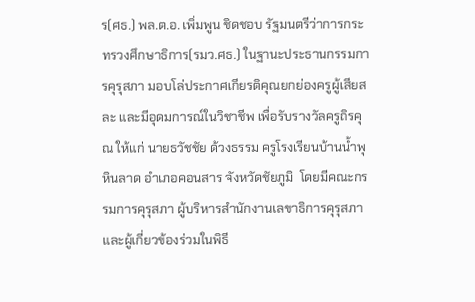ร(ศธ.) พล.ต.อ. เพิ่มพูน ชิดชอบ รัฐมนตรีว่าการกระทรวงศึกษาธิการ(รมว.ศธ.) ในฐานะประธานกรรมการคุรุสภา มอบโล่ประกาศเกียรติคุณยกย่องครูผู้เสียสละ และมีอุดมการณ์ในวิชาชีพ เพื่อรับรางวัลครูถิรคุณ ให้แก่ นายธวัชชัย ด้วงธรรม ครูโรงเรียนบ้านน้ำพุหินลาด อำเภอคอนสาร จังหวัดชัยภูมิ  โดยมีคณะกรรมการคุรุสภา ผู้บริหารสำนักงานเลขาธิการคุรุสภา และผู้เกี่ยวข้องร่วมในพิธี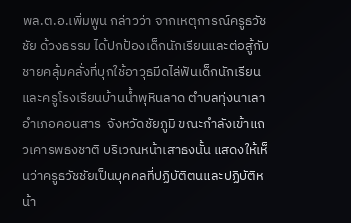พล.ต.อ.เพิ่มพูน กล่าวว่า จากเหตุการณ์ครูธวัชชัย ด้วงธรรม ได้ปกป้องเด็กนักเรียนและต่อสู้กับชายคลุ้มคลั่งที่บุกใช้อาวุธมีดไล่ฟันเด็กนักเรียนและครูโรงเรียนบ้านน้ำพุหินลาด ตำบลทุ่งนาเลา อำเภอคอนสาร  จังหวัดชัยภูมิ ขณะกำลังเข้าแถวเคารพธงชาติ บริเวณหน้าเสาธงนั้น แสดงให้เห็นว่าครูธวัชชัยเป็นบุคคลที่ปฏิบัติตนและปฏิบัติหน้า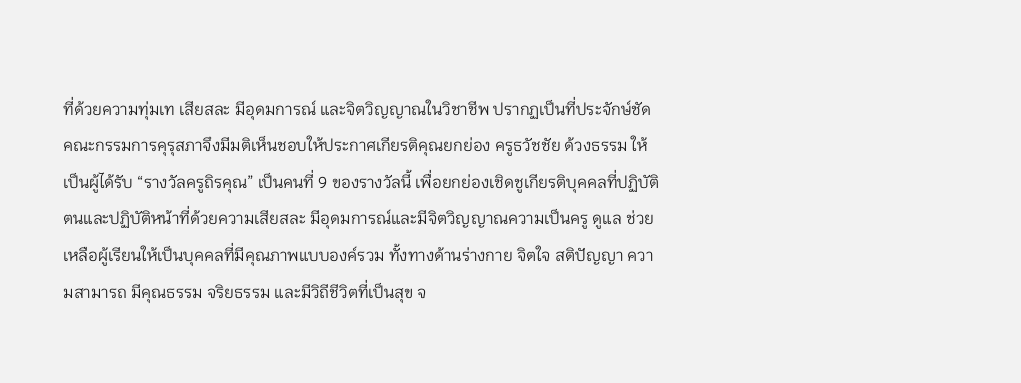ที่ด้วยความทุ่มเท เสียสละ มีอุดมการณ์ และจิตวิญญาณในวิชาชีพ ปรากฏเป็นที่ประจักษ์ชัด คณะกรรมการคุรุสภาจึงมีมติเห็นชอบให้ประกาศเกียรติคุณยกย่อง ครูธวัชชัย ด้วงธรรม ให้เป็นผู้ได้รับ “รางวัลครูถิรคุณ” เป็นคนที่ 9 ของรางวัลนี้ เพื่อยกย่องเชิดชูเกียรติบุคคลที่ปฏิบัติตนและปฏิบัติหน้าที่ด้วยความเสียสละ มีอุดมการณ์และมีจิตวิญญาณความเป็นครู ดูแล ช่วยเหลือผู้เรียนให้เป็นบุคคลที่มีคุณภาพแบบองค์รวม ทั้งทางด้านร่างกาย จิตใจ สติปัญญา ความสามารถ มีคุณธรรม จริยธรรม และมีวิถีชีวิตที่เป็นสุข จ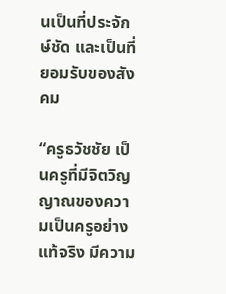นเป็นที่ประจักษ์ชัด และเป็นที่ยอมรับของสังคม

“ครูธวัชชัย เป็นครูที่มีจิตวิญญาณของความเป็นครูอย่างแท้จริง มีความ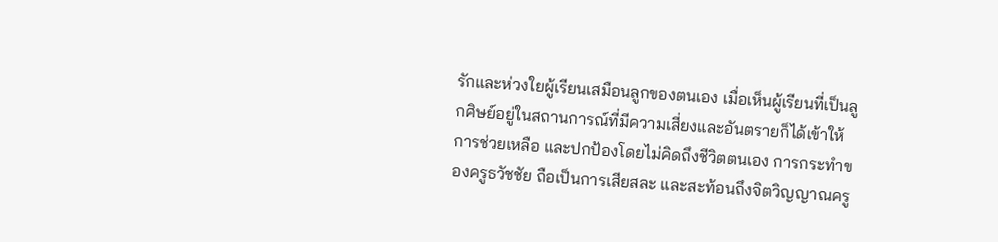รักและห่วงใยผู้เรียนเสมือนลูกของตนเอง เมื่อเห็นผู้เรียนที่เป็นลูกศิษย์อยู่ในสถานการณ์ที่มีความเสี่ยงและอันตรายก็ได้เข้าให้การช่วยเหลือ และปกป้องโดยไม่คิดถึงชีวิตตนเอง การกระทำของครูธวัชชัย ถือเป็นการเสียสละ และสะท้อนถึงจิตวิญญาณครู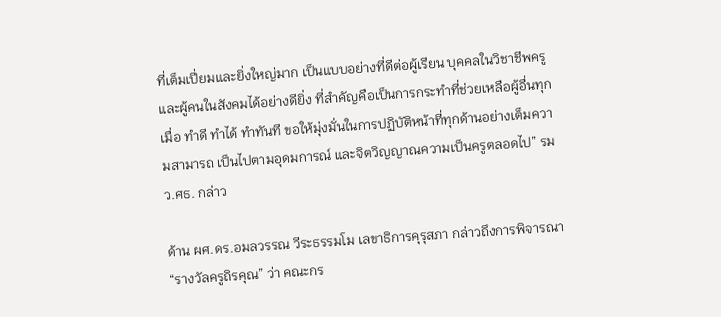ที่เต็มเปี่ยมและยิ่งใหญ่มาก เป็นแบบอย่างที่ดีต่อผู้เรียน บุคคลในวิชาชีพครู และผู้คนในสังคมได้อย่างดียิ่ง ที่สำคัญคือเป็นการกระทำที่ช่วยเหลือผู้อื่นทุกเมื่อ ทำดี ทำได้ ทำทันที ขอให้มุ่งมั่นในการปฏิบัติหน้าที่ทุกด้านอย่างเต็มความสามารถ เป็นไปตามอุดมการณ์ และจิตวิญญาณความเป็นครูตลอดไป” รมว.ศธ. กล่าว

ด้าน ผศ.ดร.อมลวรรณ วีระธรรมโม เลขาธิการคุรุสภา กล่าวถึงการพิจารณา “รางวัลครูถิรคุณ” ว่า คณะกร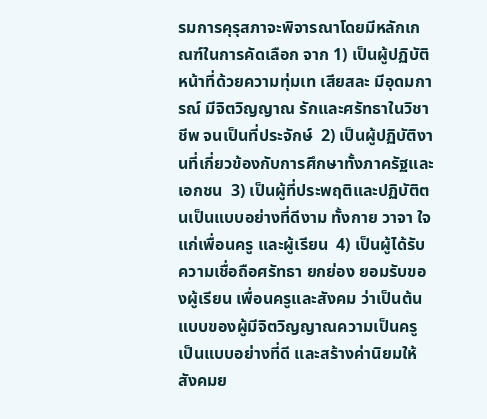รมการคุรุสภาจะพิจารณาโดยมีหลักเกณฑ์ในการคัดเลือก จาก 1) เป็นผู้ปฏิบัติหน้าที่ด้วยความทุ่มเท เสียสละ มีอุดมการณ์ มีจิตวิญญาณ รักและศรัทธาในวิชาชีพ จนเป็นที่ประจักษ์  2) เป็นผู้ปฏิบัติงานที่เกี่ยวข้องกับการศึกษาทั้งภาครัฐและเอกชน  3) เป็นผู้ที่ประพฤติและปฏิบัติตนเป็นแบบอย่างที่ดีงาม ทั้งกาย วาจา ใจ แก่เพื่อนครู และผู้เรียน  4) เป็นผู้ได้รับความเชื่อถือศรัทธา ยกย่อง ยอมรับของผู้เรียน เพื่อนครูและสังคม ว่าเป็นต้นแบบของผู้มีจิตวิญญาณความเป็นครู เป็นแบบอย่างที่ดี และสร้างค่านิยมให้สังคมย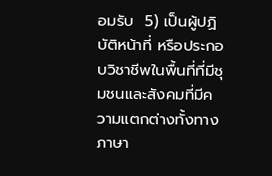อมรับ  5) เป็นผู้ปฏิบัติหน้าที่ หรือประกอบวิชาชีพในพื้นที่ที่มีชุมชนและสังคมที่มีความแตกต่างทั้งทางภาษา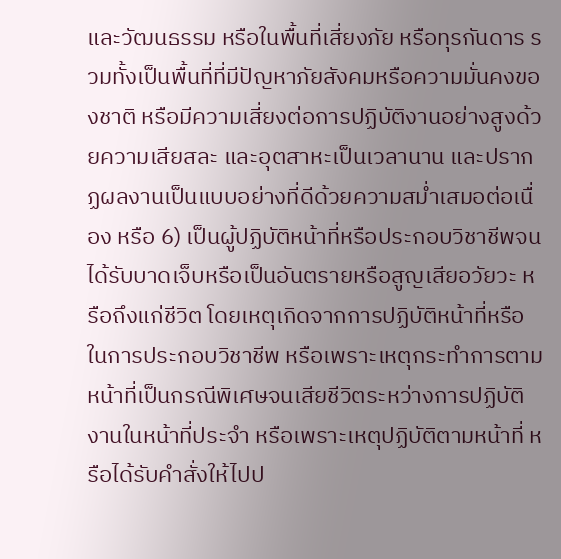และวัฒนธรรม หรือในพื้นที่เสี่ยงภัย หรือทุรกันดาร รวมทั้งเป็นพื้นที่ที่มีปัญหาภัยสังคมหรือความมั่นคงของชาติ หรือมีความเสี่ยงต่อการปฏิบัติงานอย่างสูงด้วยความเสียสละ และอุตสาหะเป็นเวลานาน และปรากฏผลงานเป็นแบบอย่างที่ดีด้วยความสม่ำเสมอต่อเนื่อง หรือ 6) เป็นผู้ปฏิบัติหน้าที่หรือประกอบวิชาชีพจนได้รับบาดเจ็บหรือเป็นอันตรายหรือสูญเสียอวัยวะ หรือถึงแก่ชีวิต โดยเหตุเกิดจากการปฏิบัติหน้าที่หรือในการประกอบวิชาชีพ หรือเพราะเหตุกระทำการตามหน้าที่เป็นกรณีพิเศษจนเสียชีวิตระหว่างการปฏิบัติงานในหน้าที่ประจำ หรือเพราะเหตุปฏิบัติตามหน้าที่ หรือได้รับคำสั่งให้ไปป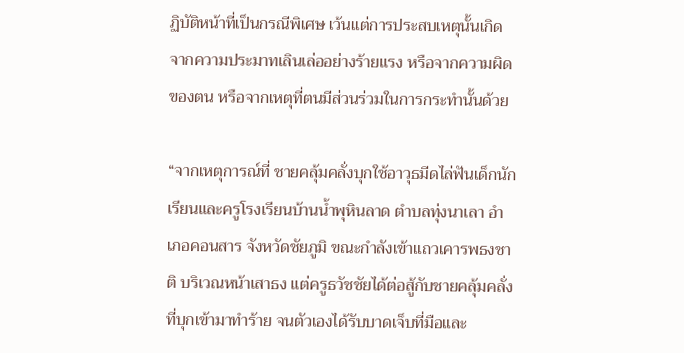ฏิบัติหน้าที่เป็นกรณีพิเศษ เว้นแต่การประสบเหตุนั้นเกิดจากความประมาทเลินเล่ออย่างร้ายแรง หรือจากความผิดของตน หรือจากเหตุที่ตนมีส่วนร่วมในการกระทำนั้นด้วย

“จากเหตุการณ์ที่ ชายคลุ้มคลั่งบุกใช้อาวุธมีดไล่ฟันเด็กนักเรียนและครูโรงเรียนบ้านน้ำพุหินลาด ตำบลทุ่งนาเลา อำเภอคอนสาร จังหวัดชัยภูมิ ขณะกำลังเข้าแถวเคารพธงชาติ บริเวณหน้าเสาธง แต่ครูธวัชชัยได้ต่อสู้กับชายคลุ้มคลั่ง ที่บุกเข้ามาทำร้าย จนตัวเองได้รับบาดเจ็บที่มือและ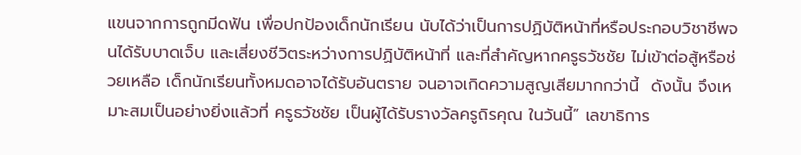แขนจากการถูกมีดฟัน เพื่อปกป้องเด็กนักเรียน นับได้ว่าเป็นการปฏิบัติหน้าที่หรือประกอบวิชาชีพจนได้รับบาดเจ็บ และเสี่ยงชีวิตระหว่างการปฏิบัติหน้าที่ และที่สำคัญหากครูธวัชชัย ไม่เข้าต่อสู้หรือช่วยเหลือ เด็กนักเรียนทั้งหมดอาจได้รับอันตราย จนอาจเกิดความสูญเสียมากกว่านี้  ดังนั้น จึงเหมาะสมเป็นอย่างยิ่งแล้วที่ ครูธวัชชัย เป็นผู้ได้รับรางวัลครูถิรคุณ ในวันนี้” เลขาธิการ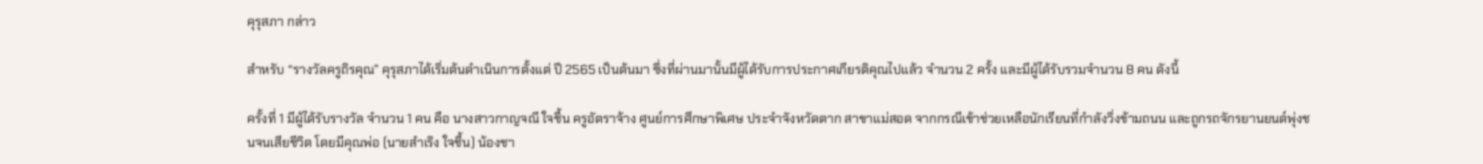คุรุสภา กล่าว

สำหรับ “รางวัลครูถิรคุณ” คุรุสภาได้เริ่มต้นดำเนินการตั้งแต่ ปี 2565 เป็นต้นมา ซึ่งที่ผ่านมานั้นมีผู้ได้รับการประกาศเกียรติคุณไปแล้ว จำนวน 2 ครั้ง และมีผู้ได้รับรวมจำนวน 8 คน ดังนี้

ครั้งที่ 1 มีผู้ได้รับรางวัล จำนวน 1 คน คือ นางสาวกาญจณี ใจชื้น ครูอัตราจ้าง ศูนย์การศึกษาพิเศษ ประจำจังหวัดตาก สาขาแม่สอด จากกรณีเข้าช่วยเหลือนักเรียนที่กำลังวิ่งข้ามถนน และถูกรถจักรยานยนต์พุ่งชนจนเสียชีวิต โดยมีคุณพ่อ (นายสำเริง ใจชื้น) น้องชา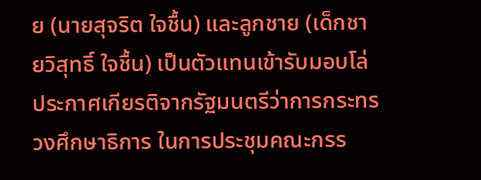ย (นายสุจริต ใจชื้น) และลูกชาย (เด็กชายวิสุทธิ์ ใจชื้น) เป็นตัวแทนเข้ารับมอบโล่ประกาศเกียรติจากรัฐมนตรีว่าการกระทรวงศึกษาธิการ ในการประชุมคณะกรร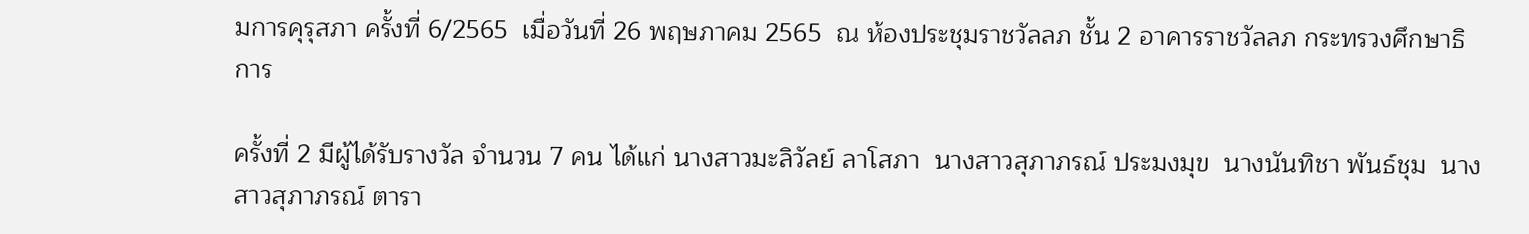มการคุรุสภา ครั้งที่ 6/2565  เมื่อวันที่ 26 พฤษภาคม 2565  ณ ห้องประชุมราชวัลลภ ชั้น 2 อาคารราชวัลลภ กระทรวงศึกษาธิการ

ครั้งที่ 2 มีผู้ได้รับรางวัล จำนวน 7 คน ได้แก่ นางสาวมะลิวัลย์ ลาโสภา  นางสาวสุภาภรณ์ ประมงมุข  นางนันทิชา พันธ์ชุม  นางสาวสุภาภรณ์ ตารา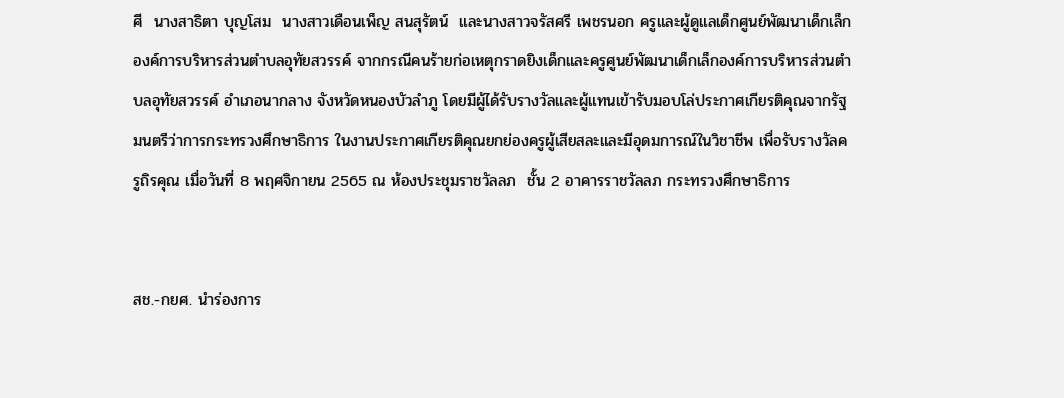ศี  นางสาธิตา บุญโสม  นางสาวเดือนเพ็ญ สนสุรัตน์  และนางสาวจรัสศรี เพชรนอก ครูและผู้ดูแลเด็กศูนย์พัฒนาเด็กเล็กองค์การบริหารส่วนตำบลอุทัยสวรรค์ จากกรณีคนร้ายก่อเหตุกราดยิงเด็กและครูศูนย์พัฒนาเด็กเล็กองค์การบริหารส่วนตำบลอุทัยสวรรค์ อำเภอนากลาง จังหวัดหนองบัวลำภู โดยมีผู้ได้รับรางวัลและผู้แทนเข้ารับมอบโล่ประกาศเกียรติคุณจากรัฐมนตรีว่าการกระทรวงศึกษาธิการ ในงานประกาศเกียรติคุณยกย่องครูผู้เสียสละและมีอุดมการณ์ในวิชาชีพ เพื่อรับรางวัลครูถิรคุณ เมื่อวันที่ 8 พฤศจิกายน 2565 ณ ห้องประชุมราชวัลลภ  ชั้น 2 อาคารราชวัลลภ กระทรวงศึกษาธิการ


สช.-กยศ. นำร่องการ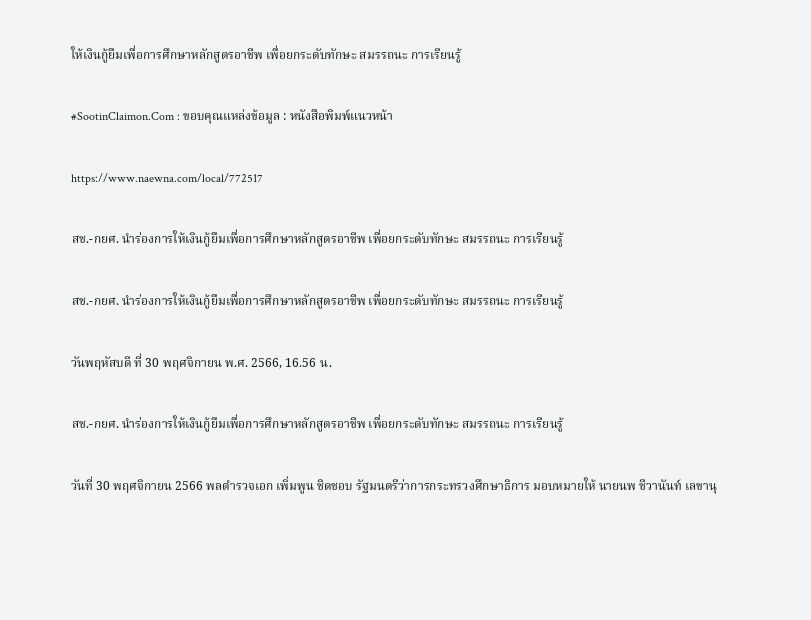ให้เงินกู้ยืมเพื่อการศึกษาหลักสูตรอาชีพ เพื่อยกระดับทักษะ สมรรถนะ การเรียนรู้

#SootinClaimon.Com : ขอบคุณแหล่งข้อมูล : หนังสือพิมพ์แนวหน้า

https://www.naewna.com/local/772517

สช.-กยศ. นำร่องการให้เงินกู้ยืมเพื่อการศึกษาหลักสูตรอาชีพ เพื่อยกระดับทักษะ สมรรถนะ การเรียนรู้

สช.-กยศ. นำร่องการให้เงินกู้ยืมเพื่อการศึกษาหลักสูตรอาชีพ เพื่อยกระดับทักษะ สมรรถนะ การเรียนรู้

วันพฤหัสบดี ที่ 30 พฤศจิกายน พ.ศ. 2566, 16.56 น.

สช.-กยศ. นำร่องการให้เงินกู้ยืมเพื่อการศึกษาหลักสูตรอาชีพ เพื่อยกระดับทักษะ สมรรถนะ การเรียนรู้

วันที่ 30 พฤศจิกายน 2566 พลตำรวจเอก เพิ่มพูน ชิดชอบ รัฐมนตรีว่าการกระทรวงศึกษาธิการ มอบหมายให้ นายนพ ชีวานันท์ เลขานุ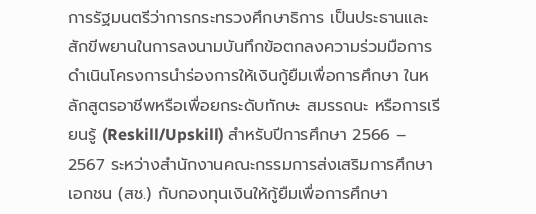การรัฐมนตรีว่าการกระทรวงศึกษาธิการ เป็นประธานและสักขีพยานในการลงนามบันทึกข้อตกลงความร่วมมือการดำเนินโครงการนำร่องการให้เงินกู้ยืมเพื่อการศึกษา ในหลักสูตรอาชีพหรือเพื่อยกระดับทักษะ สมรรถนะ หรือการเรียนรู้ (Reskill/Upskill) สำหรับปีการศึกษา 2566 – 2567 ระหว่างสำนักงานคณะกรรมการส่งเสริมการศึกษาเอกชน (สช.) กับกองทุนเงินให้กู้ยืมเพื่อการศึกษา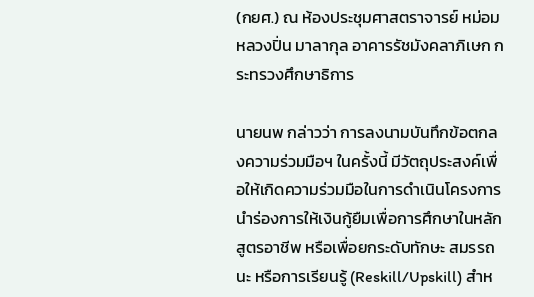(กยศ.) ณ ห้องประชุมศาสตราจารย์ หม่อมหลวงปิ่น มาลากุล อาคารรัชมังคลาภิเษก กระทรวงศึกษาธิการ

นายนพ กล่าวว่า การลงนามบันทึกข้อตกลงความร่วมมือฯ ในครั้งนี้ มีวัตถุประสงค์เพื่อให้เกิดความร่วมมือในการดำเนินโครงการนำร่องการให้เงินกู้ยืมเพื่อการศึกษาในหลักสูตรอาชีพ หรือเพื่อยกระดับทักษะ สมรรถนะ หรือการเรียนรู้ (Reskill/Upskill) สำห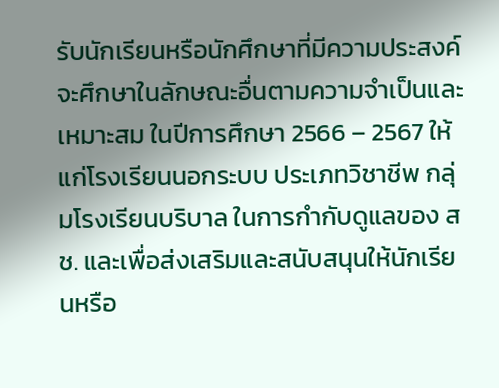รับนักเรียนหรือนักศึกษาที่มีความประสงค์จะศึกษาในลักษณะอื่นตามความจำเป็นและเหมาะสม ในปีการศึกษา 2566 – 2567 ให้แก่โรงเรียนนอกระบบ ประเภทวิชาชีพ กลุ่มโรงเรียนบริบาล ในการกำกับดูแลของ สช. และเพื่อส่งเสริมและสนับสนุนให้นักเรียนหรือ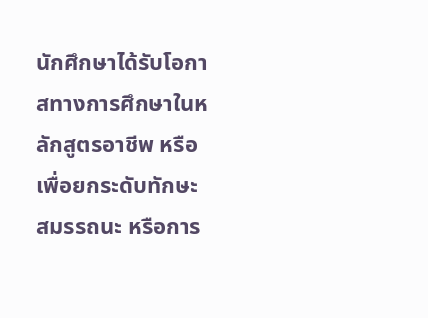นักศึกษาได้รับโอกาสทางการศึกษาในหลักสูตรอาชีพ หรือเพื่อยกระดับทักษะ สมรรถนะ หรือการ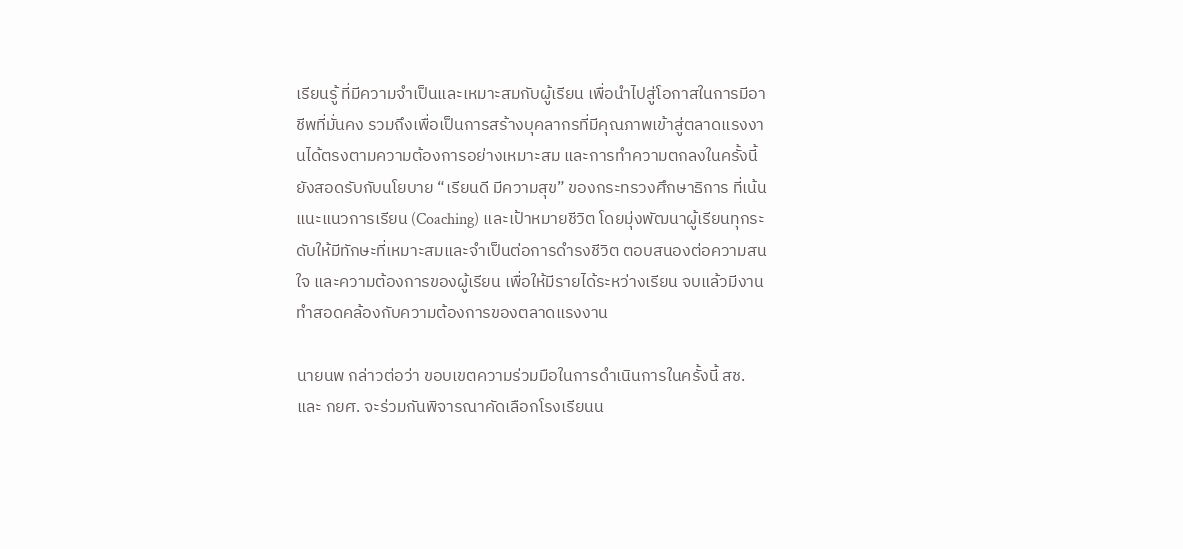เรียนรู้ ที่มีความจำเป็นและเหมาะสมกับผู้เรียน เพื่อนำไปสู่โอกาสในการมีอาชีพที่มั่นคง รวมถึงเพื่อเป็นการสร้างบุคลากรที่มีคุณภาพเข้าสู่ตลาดแรงงานได้ตรงตามความต้องการอย่างเหมาะสม และการทำความตกลงในครั้งนี้ยังสอดรับกับนโยบาย “เรียนดี มีความสุข” ของกระทรวงศึกษาธิการ ที่เน้นแนะแนวการเรียน (Coaching) และเป้าหมายชีวิต โดยมุ่งพัฒนาผู้เรียนทุกระดับให้มีทักษะที่เหมาะสมและจำเป็นต่อการดำรงชีวิต ตอบสนองต่อความสนใจ และความต้องการของผู้เรียน เพื่อให้มีรายได้ระหว่างเรียน จบแล้วมีงานทำสอดคล้องกับความต้องการของตลาดแรงงาน

นายนพ กล่าวต่อว่า ขอบเขตความร่วมมือในการดำเนินการในครั้งนี้ สช. และ กยศ. จะร่วมกันพิจารณาคัดเลือกโรงเรียนน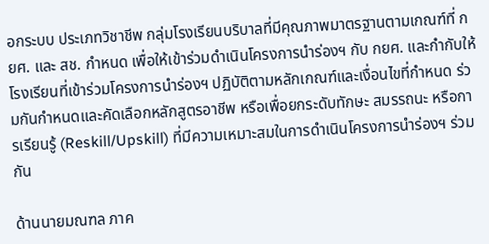อกระบบ ประเภทวิชาชีพ กลุ่มโรงเรียนบริบาลที่มีคุณภาพมาตรฐานตามเกณฑ์ที่ กยศ. และ สช. กำหนด เพื่อให้เข้าร่วมดำเนินโครงการนำร่องฯ กับ กยศ. และกำกับให้โรงเรียนที่เข้าร่วมโครงการนำร่องฯ ปฏิบัติตามหลักเกณฑ์และเงื่อนไขที่กำหนด ร่วมกันกำหนดและคัดเลือกหลักสูตรอาชีพ หรือเพื่อยกระดับทักษะ สมรรถนะ หรือการเรียนรู้ (Reskill/Upskill) ที่มีความเหมาะสมในการดำเนินโครงการนำร่องฯ ร่วมกัน

ด้านนายมณฑล ภาค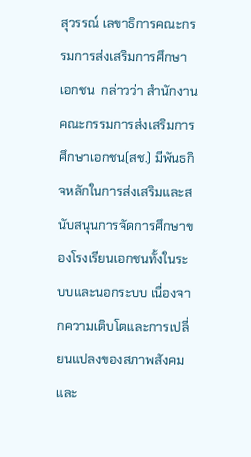สุวรรณ์ เลขาธิการคณะกรรมการส่งเสริมการศึกษาเอกชน  กล่าวว่า สำนักงานคณะกรรมการส่งเสริมการศึกษาเอกชน(สช.) มีพันธกิจหลักในการส่งเสริมและสนับสนุนการจัดการศึกษาของโรงเรียนเอกชนทั้งในระบบและนอกระบบ เนื่องจากความเติบโตและการเปลี่ยนแปลงของสภาพสังคมและ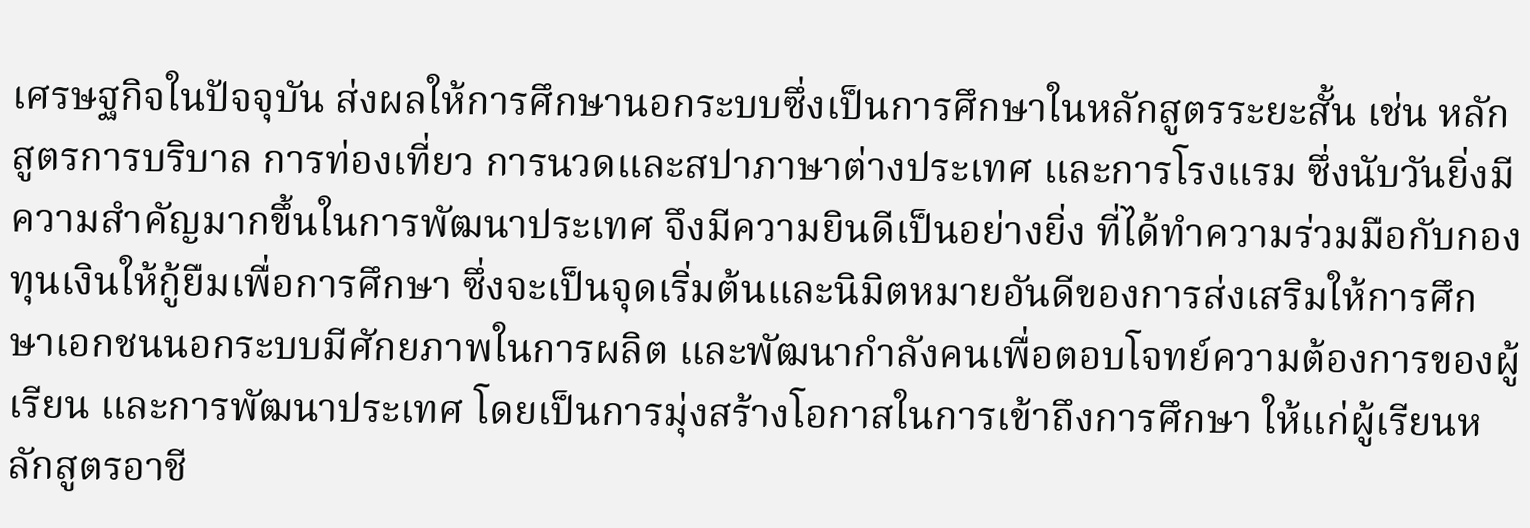เศรษฐกิจในปัจจุบัน ส่งผลให้การศึกษานอกระบบซึ่งเป็นการศึกษาในหลักสูตรระยะสั้น เช่น หลักสูตรการบริบาล การท่องเที่ยว การนวดและสปาภาษาต่างประเทศ และการโรงแรม ซึ่งนับวันยิ่งมีความสำคัญมากขึ้นในการพัฒนาประเทศ จึงมีความยินดีเป็นอย่างยิ่ง ที่ได้ทำความร่วมมือกับกองทุนเงินให้กู้ยืมเพื่อการศึกษา ซึ่งจะเป็นจุดเริ่มต้นและนิมิตหมายอันดีของการส่งเสริมให้การศึกษาเอกชนนอกระบบมีศักยภาพในการผลิต และพัฒนากำลังคนเพื่อตอบโจทย์ความต้องการของผู้เรียน และการพัฒนาประเทศ โดยเป็นการมุ่งสร้างโอกาสในการเข้าถึงการศึกษา ให้แก่ผู้เรียนหลักสูตรอาชี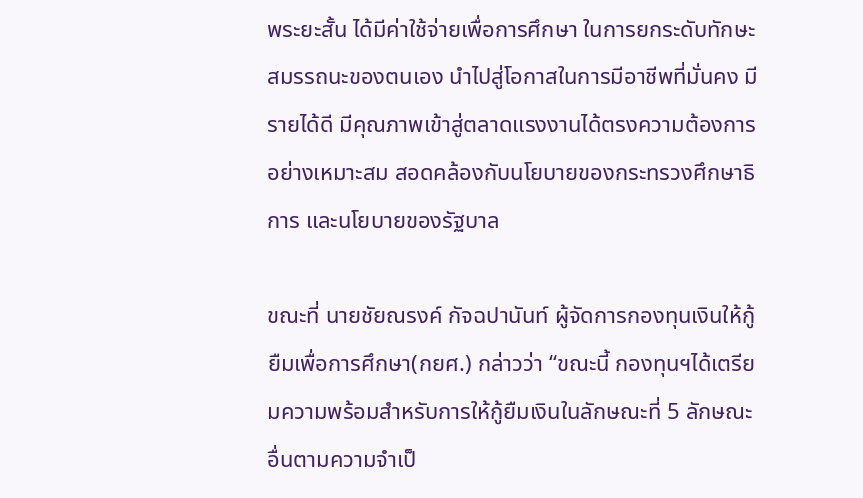พระยะสั้น ได้มีค่าใช้จ่ายเพื่อการศึกษา ในการยกระดับทักษะ สมรรถนะของตนเอง นำไปสู่โอกาสในการมีอาชีพที่มั่นคง มีรายได้ดี มีคุณภาพเข้าสู่ตลาดแรงงานได้ตรงความต้องการอย่างเหมาะสม สอดคล้องกับนโยบายของกระทรวงศึกษาธิการ และนโยบายของรัฐบาล

ขณะที่ นายชัยณรงค์ กัจฉปานันท์ ผู้จัดการกองทุนเงินให้กู้ยืมเพื่อการศึกษา(กยศ.) กล่าวว่า “ขณะนี้ กองทุนฯได้เตรียมความพร้อมสำหรับการให้กู้ยืมเงินในลักษณะที่ 5 ลักษณะอื่นตามความจำเป็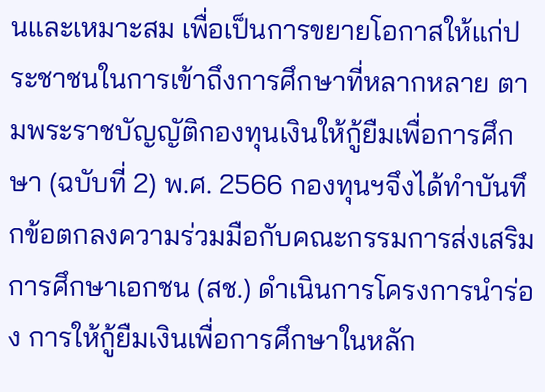นและเหมาะสม เพื่อเป็นการขยายโอกาสให้แก่ประชาชนในการเข้าถึงการศึกษาที่หลากหลาย ตามพระราชบัญญัติกองทุนเงินให้กู้ยืมเพื่อการศึกษา (ฉบับที่ 2) พ.ศ. 2566 กองทุนฯจึงได้ทำบันทึกข้อตกลงความร่วมมือกับคณะกรรมการส่งเสริมการศึกษาเอกชน (สช.) ดำเนินการโครงการนำร่อง การให้กู้ยืมเงินเพื่อการศึกษาในหลัก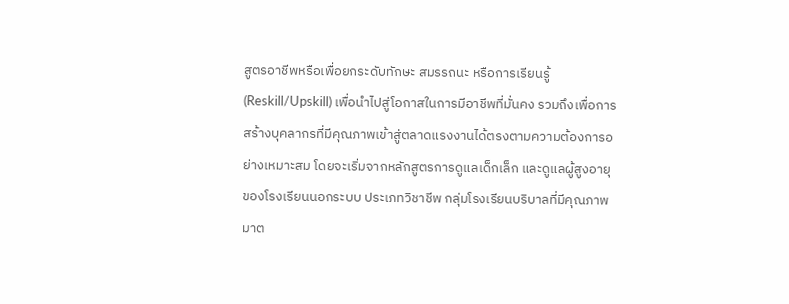สูตรอาชีพหรือเพื่อยกระดับทักษะ สมรรถนะ หรือการเรียนรู้ (Reskill/Upskill) เพื่อนำไปสู่โอกาสในการมีอาชีพที่มั่นคง รวมถึงเพื่อการสร้างบุคลากรที่มีคุณภาพเข้าสู่ตลาดแรงงานได้ตรงตามความต้องการอย่างเหมาะสม โดยจะเริ่มจากหลักสูตรการดูแลเด็กเล็ก และดูแลผู้สูงอายุ ของโรงเรียนนอกระบบ ประเภทวิชาชีพ กลุ่มโรงเรียนบริบาลที่มีคุณภาพมาต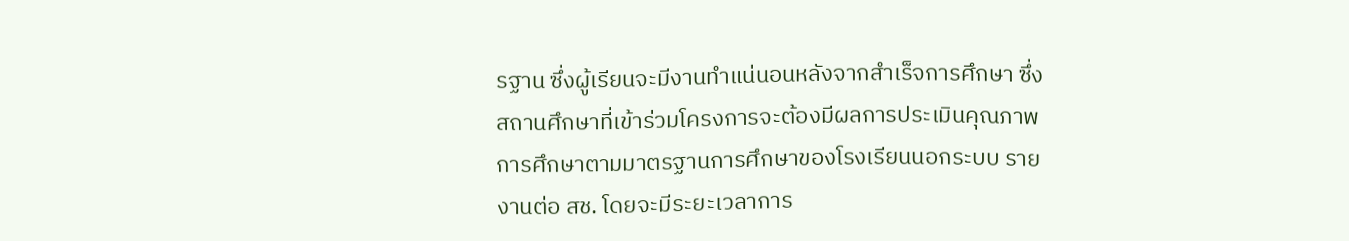รฐาน ซึ่งผู้เรียนจะมีงานทำแน่นอนหลังจากสำเร็จการศึกษา ซึ่งสถานศึกษาที่เข้าร่วมโครงการจะต้องมีผลการประเมินคุณภาพการศึกษาตามมาตรฐานการศึกษาของโรงเรียนนอกระบบ รายงานต่อ สช. โดยจะมีระยะเวลาการ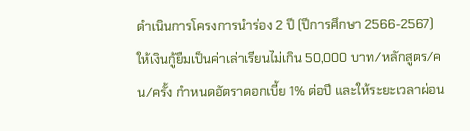ดำเนินการโครงการนำร่อง 2 ปี (ปีการศึกษา 2566-2567) ให้เงินกู้ยืมเป็นค่าเล่าเรียนไม่เกิน 50,000 บาท/หลักสูตร/คน/ครั้ง กำหนดอัตราดอกเบี้ย 1% ต่อปี และให้ระยะเวลาผ่อน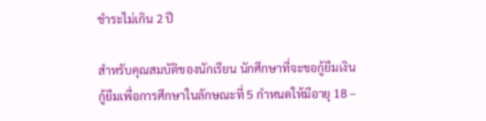ชำระไม่เกิน 2 ปี

สำหรับคุณสมบัติของนักเรียน นักศึกษาที่จะขอกู้ยืมเงินกู้ยืมเพื่อการศึกษาในลักษณะที่ 5 กำหนดให้มีอายุ 18 –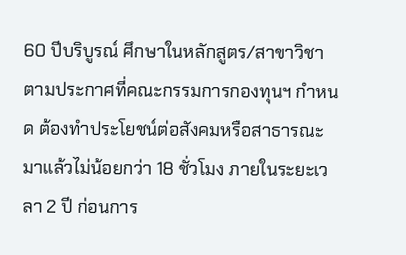60 ปีบริบูรณ์ ศึกษาในหลักสูตร/สาขาวิชาตามประกาศที่คณะกรรมการกองทุนฯ กำหนด ต้องทำประโยชน์ต่อสังคมหรือสาธารณะมาแล้วไม่น้อยกว่า 18 ชั่วโมง ภายในระยะเวลา 2 ปี ก่อนการ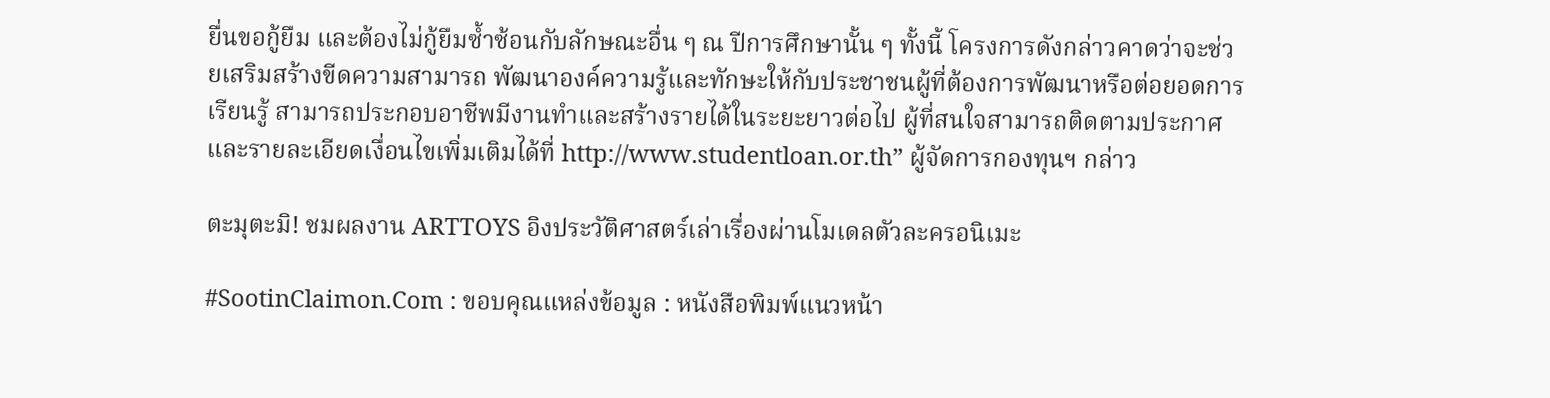ยื่นขอกู้ยืม และต้องไม่กู้ยืมซ้ำซ้อนกับลักษณะอื่น ๆ ณ ปีการศึกษานั้น ๆ ทั้งนี้ โครงการดังกล่าวคาดว่าจะช่วยเสริมสร้างขีดความสามารถ พัฒนาองค์ความรู้และทักษะให้กับประชาชนผู้ที่ต้องการพัฒนาหรือต่อยอดการเรียนรู้ สามารถประกอบอาชีพมีงานทำและสร้างรายได้ในระยะยาวต่อไป ผู้ที่สนใจสามารถติดตามประกาศและรายละเอียดเงื่อนไขเพิ่มเติมได้ที่ http://www.studentloan.or.th” ผู้จัดการกองทุนฯ กล่าว

ตะมุตะมิ! ชมผลงาน ARTTOYS อิงประวัติศาสตร์เล่าเรื่องผ่านโมเดลตัวละครอนิเมะ

#SootinClaimon.Com : ขอบคุณแหล่งข้อมูล : หนังสือพิมพ์แนวหน้า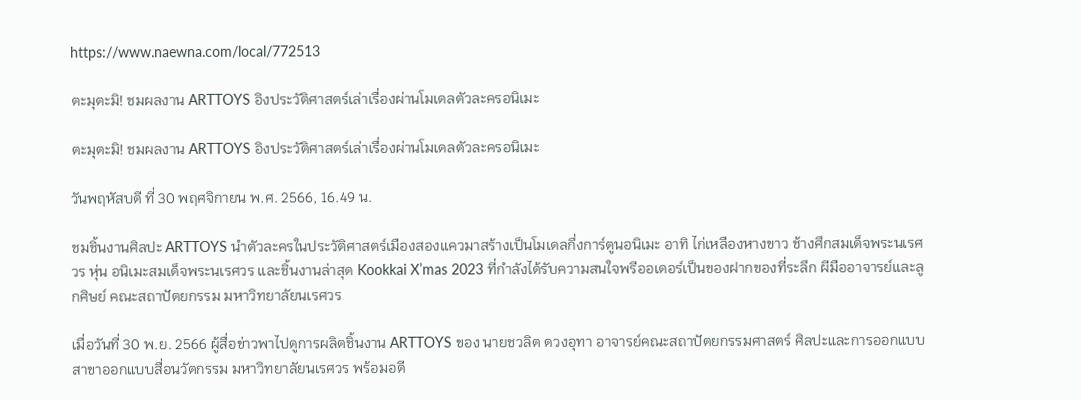https://www.naewna.com/local/772513

ตะมุตะมิ! ชมผลงาน ARTTOYS อิงประวัติศาสตร์เล่าเรื่องผ่านโมเดลตัวละครอนิเมะ

ตะมุตะมิ! ชมผลงาน ARTTOYS อิงประวัติศาสตร์เล่าเรื่องผ่านโมเดลตัวละครอนิเมะ

วันพฤหัสบดี ที่ 30 พฤศจิกายน พ.ศ. 2566, 16.49 น.

ชมชิ้นงานศิลปะ ARTTOYS นำตัวละครในประวัติศาสตร์เมืองสองแควมาสร้างเป็นโมเดลกึ่งการ์ตูนอนิเมะ อาทิ ไก่เหลืองหางขาว ช้างศึกสมเด็จพระนเรศวร หุ่น อนิเมะสมเด็จพระนเรศวร และชิ้นงานล่าสุด Kookkai X’mas 2023 ที่กำลังได้รับความสนใจพรีออเดอร์เป็นของฝากของที่ระลึก ผีมืออาจารย์และลูกศิษย์ คณะสถาปัตยกรรม มหาวิทยาลัยนเรศวร

เมื่อวันที่ 30 พ.ย. 2566 ผู้สื่อข่าวพาไปดูการผลิตชิ้นงาน ARTTOYS ของ นายชวลิต ดวงอุทา อาจารย์คณะสถาปัตยกรรมศาสตร์ ศิลปะและการออกแบบ สาขาออกแบบสื่อนวัตกรรม มหาวิทยาลัยนเรศวร พร้อมอดี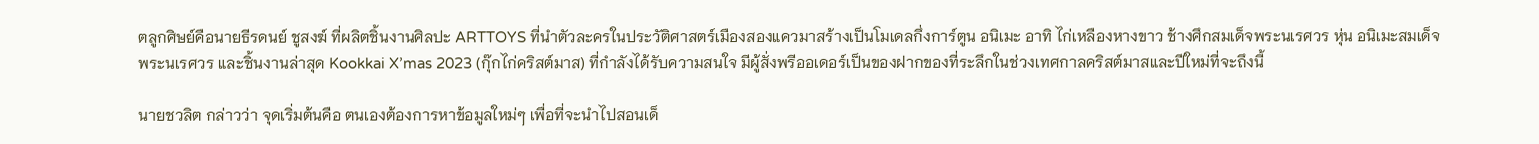ตลูกศิษย์คือนายธีรดนย์ ชูสงฆ์ ที่ผลิตชิ้นงานศิลปะ ARTTOYS ที่นำตัวละครในประวัติศาสตร์เมืองสองแควมาสร้างเป็นโมเดลกึ่งการ์ตูน อนิเมะ อาทิ ไก่เหลืองหางขาว ช้างศึกสมเด็จพระนเรศวร หุ่น อนิเมะสมเด็จพระนเรศวร และชิ้นงานล่าสุด Kookkai X’mas 2023 (กุ๊กไก่คริสต์มาส) ที่กำลังได้รับความสนใจ มีผู้สั่งพรีออเดอร์เป็นของฝากของที่ระลึกในช่วงเทศกาลคริสต์มาสและปีใหม่ที่จะถึงนี้

นายชวลิต กล่าวว่า จุดเริ่มต้นคือ ตนเองต้องการหาข้อมูลใหม่ๆ เพื่อที่จะนำไปสอนเด็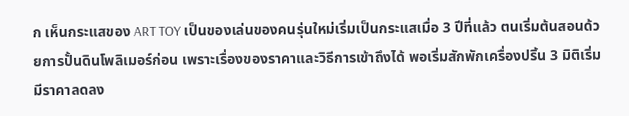ก เห็นกระแสของ ART TOY เป็นของเล่นของคนรุ่นใหม่เริ่มเป็นกระแสเมื่อ 3 ปีที่แล้ว ตนเริ่มต้นสอนด้วยการปั้นดินโพลิเมอร์ก่อน เพราะเรื่องของราคาและวิธีการเข้าถึงได้ พอเริ่มสักพักเครื่องปริ้น 3 มิติเริ่มมีราคาลดลง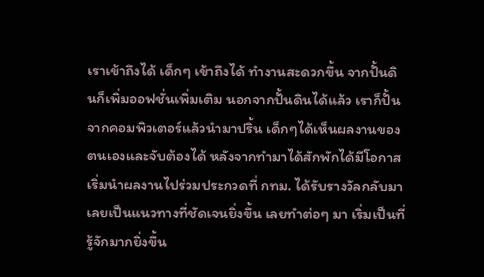เราเข้าถึงได้ เด็กๆ เข้าถึงได้ ทำงานสะดวกขึ้น จากปั้นดินก็เพิ่มออฟชั่นเพิ่มเติม นอกจากปั้นดินได้แล้ว เราก็ปั้นจากคอมพิวเตอร์แล้วนำมาปริ้น เด็กๆได้เห็นผลงานของตนเองและจับต้องได้ หลังจากทำมาได้สักพักได้มีโอกาส เริ่มนำผลงานไปร่วมประกวดที่ กทม. ได้รับรางวัลกลับมา เลยเป็นแนวทางที่ชัดเจนยิ่งขึ้น เลยทำต่อๆ มา เริ่มเป็นที่รู้จักมากยิ่งขึ้น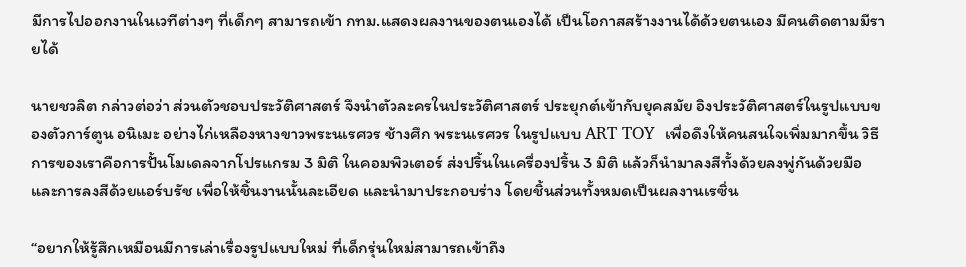มีการไปออกงานในเวทีต่างๆ ที่เด็กๆ สามารถเข้า กทม.แสดงผลงานของตนเองได้ เป็นโอกาสสร้างงานได้ด้วยตนเอง มีคนติดตามมีรายได้

นายชวลิต กล่าวต่อว่า ส่วนตัวชอบประวัติศาสตร์ จึงนำตัวละครในประวัติศาสตร์ ประยุกต์เข้ากับยุคสมัย อิงประวัติศาสตร์ในรูปแบบของตัวการ์ตูน อนิเมะ อย่างไก่เหลืองหางขาวพระนเรศวร ช้างศึก พระนเรศวร ในรูปแบบ ART TOY  เพื่อดึงให้คนสนใจเพิ่มมากขึ้น วิธีการของเราคือการปั้นโมเดลจากโปรแกรม 3 มิติ ในคอมพิวเตอร์ ส่งปริ้นในเครื่องปริ้น 3 มิติ แล้วก็นำมาลงสีทั้งด้วยลงพู่กันด้วยมือ และการลงสีด้วยแอร์บรัช เพื่อให้ชิ้นงานนั้นละเอียด และนำมาประกอบร่าง โดยชิ้นส่วนทั้งหมดเป็นผลงานเรซิ่น

“อยากให้รู้สึกเหมือนมีการเล่าเรื่องรูปแบบใหม่ ที่เด็กรุ่นใหม่สามารถเข้าถึง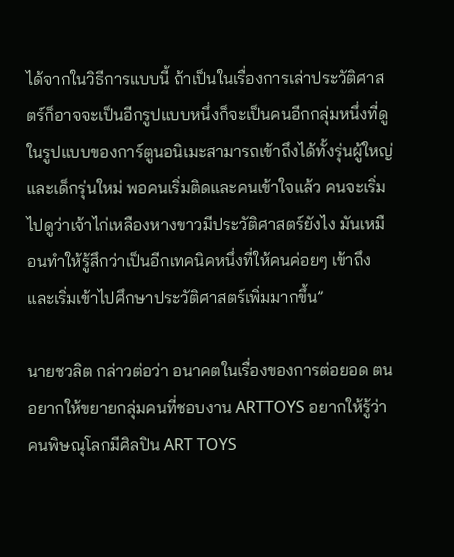ได้จากในวิธีการแบบนี้ ถ้าเป็นในเรื่องการเล่าประวัติศาสตร์ก็อาจจะเป็นอีกรูปแบบหนึ่งก็จะเป็นคนอีกกลุ่มหนึ่งที่ดู ในรูปแบบของการ์ตูนอนิเมะสามารถเข้าถึงได้ทั้งรุ่นผู้ใหญ่และเด็กรุ่นใหม่ พอคนเริ่มติดและคนเข้าใจแล้ว คนจะเริ่มไปดูว่าเจ้าไก่เหลืองหางขาวมีประวัติศาสตร์ยังไง มันเหมือนทำให้รู้สึกว่าเป็นอีกเทคนิคหนึ่งที่ให้คนค่อยๆ เข้าถึงและเริ่มเข้าไปศึกษาประวัติศาสตร์เพิ่มมากขึ้น”

นายชวลิต กล่าวต่อว่า อนาคตในเรื่องของการต่อยอด ตนอยากให้ขยายกลุ่มคนที่ชอบงาน ARTTOYS อยากให้รู้ว่าคนพิษณุโลกมีศิลปิน ART TOYS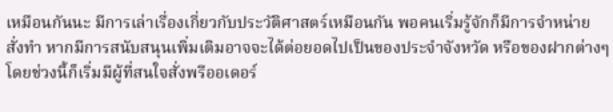เหมือนกันนะ มีการเล่าเรื่องเกี่ยวกับประวัติศาสตร์เหมือนกัน พอคนเริ่มรู้จักก็มีการจำหน่าย สั่งทำ หากมีการสนับสนุนเพิ่มเติมอาจจะได้ต่อยอดไปเป็นของประจำจังหวัด หรือของฝากต่างๆ โดยช่วงนี้ก็เริ่มมีผู้ที่สนใจสั่งพรีออเดอร์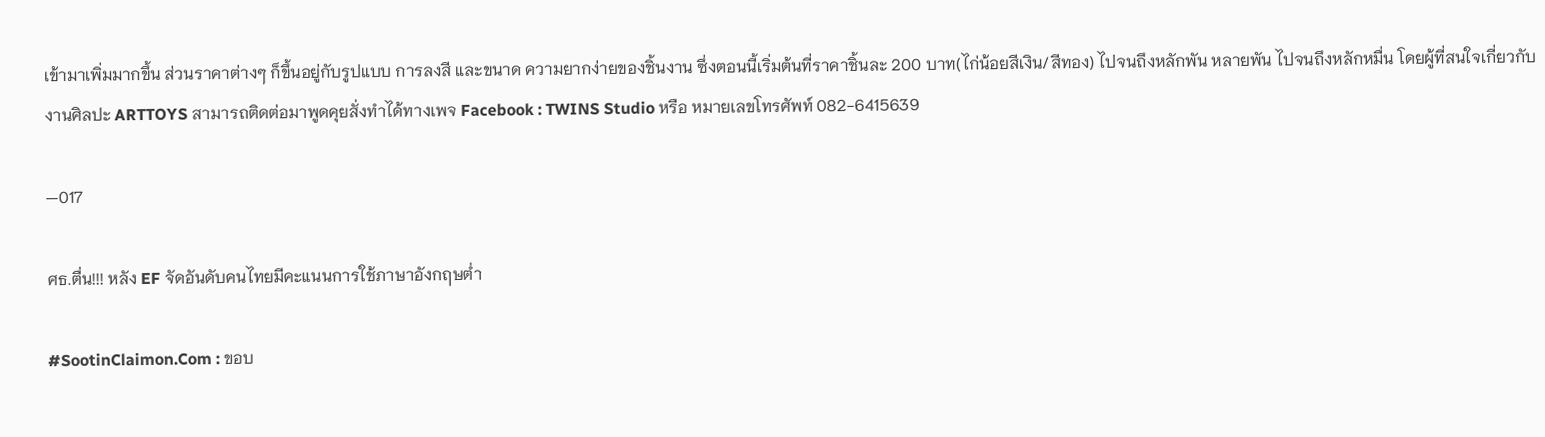เข้ามาเพิ่มมากขึ้น ส่วนราคาต่างๆ ก็ขึ้นอยู่กับรูปแบบ การลงสี และขนาด ความยากง่ายของชิ้นงาน ซึ่งตอนนี้เริ่มต้นที่ราคาชิ้นละ 200 บาท(ไก่น้อยสีเงิน/สีทอง) ไปจนถึงหลักพัน หลายพัน ไปจนถึงหลักหมื่น โดยผู้ที่สนใจเกี่ยวกับงานศิลปะ ARTTOYS สามารถติดต่อมาพูดคุยสั่งทำได้ทางเพจ Facebook : TWINS Studio หรือ หมายเลขโทรศัพท์ 082-6415639

—017

ศธ.ตื่น!!! หลัง EF จัดอันดับคนไทยมีคะแนนการใช้ภาษาอังกฤษต่ำ

#SootinClaimon.Com : ขอบ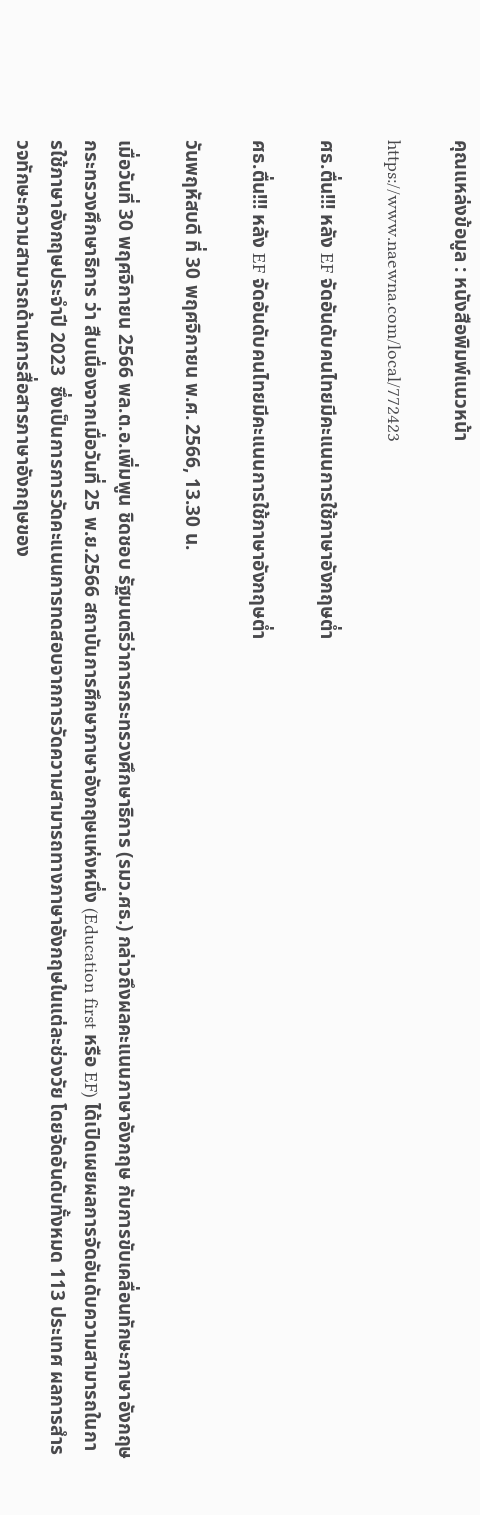คุณแหล่งข้อมูล : หนังสือพิมพ์แนวหน้า

https://www.naewna.com/local/772423

ศธ.ตื่น!!! หลัง EF จัดอันดับคนไทยมีคะแนนการใช้ภาษาอังกฤษต่ำ

ศธ.ตื่น!!! หลัง EF จัดอันดับคนไทยมีคะแนนการใช้ภาษาอังกฤษต่ำ

วันพฤหัสบดี ที่ 30 พฤศจิกายน พ.ศ. 2566, 13.30 น.

เมื่อวันที่ 30 พฤศจิกายน 2566 พล.ต.อ.เพิ่มพูน ชิดชอบ รัฐมนตรีว่าการกระทรวงศึกษาธิการ (รมว.ศธ.) กล่าวถึงผลคะแนนภาษาอังกฤษ กับการขับเคลื่อนทักษะภาษาอังกฤษกระทรวงศึกษาธิการ ว่า สืบเนื่องจากเมื่อวันที่ 25 พ.ย.2566 สถาบันการศึกษาภาษาอังกฤษแห่งหนึ่ง (Education first หรือ EF) ได้เปิดเผยผลการจัดอันดับความสามารถในการใช้ภาษาอังกฤษประจำปี 2023  ซึ่งเป็นการการวัดคะแนนการทดสอบจากการวัดความสามารถทางภาษาอังกฤษในแต่ละช่วงวัย โดยจัดอันดับทั้งหมด 113 ประเทศ ผลการสำรวจทักษะความสามารถด้านการสื่อสารภาษาอังกฤษของ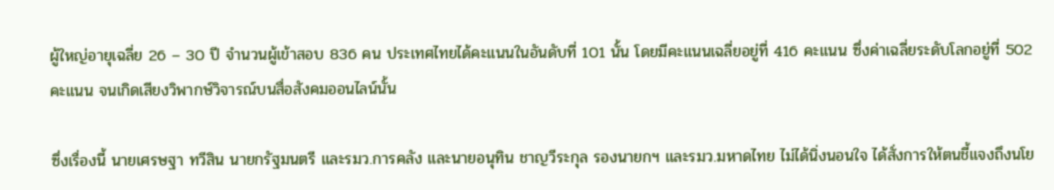ผู้ใหญ่อายุเฉลี่ย 26 – 30 ปี จำนวนผู้เข้าสอบ 836 คน ประเทศไทยได้คะแนนในอันดับที่ 101 นั้น โดยมีคะแนนเฉลี่ยอยู่ที่ 416 คะแนน ซึ่งค่าเฉลี่ยระดับโลกอยู่ที่ 502 คะแนน จนเกิดเสียงวิพากษ์วิจารณ์บนสื่อสังคมออนไลน์นั้น

ซึ่งเรื่องนี้ นายเศรษฐา ทวีสิน นายกรัฐมนตรี และรมว.การคลัง และนายอนุทิน ชาญวีระกุล รองนายกฯ และรมว.มหาดไทย ไม่ได้นิ่งนอนใจ ได้สั่งการให้ตนชี้แจงถึงนโย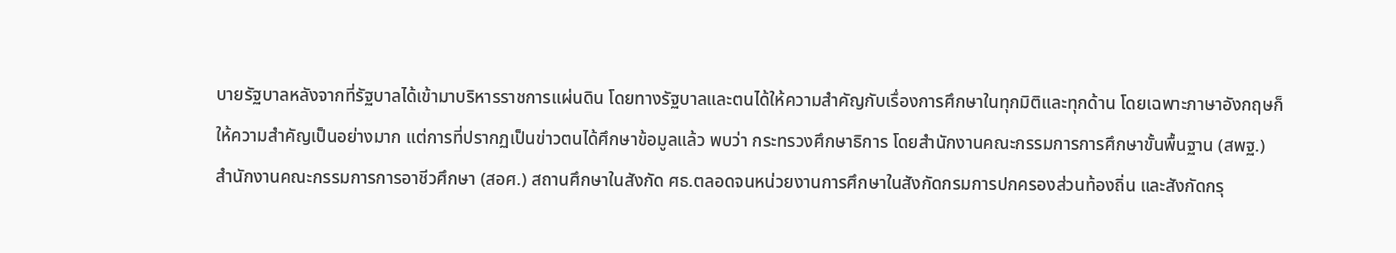บายรัฐบาลหลังจากที่รัฐบาลได้เข้ามาบริหารราชการแผ่นดิน โดยทางรัฐบาลและตนได้ให้ความสำคัญกับเรื่องการศึกษาในทุกมิติและทุกด้าน โดยเฉพาะภาษาอังกฤษก็ให้ความสำคัญเป็นอย่างมาก แต่การที่ปรากฏเป็นข่าวตนได้ศึกษาข้อมูลแล้ว พบว่า กระทรวงศึกษาธิการ โดยสำนักงานคณะกรรมการการศึกษาขั้นพื้นฐาน (สพฐ.) สำนักงานคณะกรรมการการอาชีวศึกษา (สอศ.) สถานศึกษาในสังกัด ศธ.ตลอดจนหน่วยงานการศึกษาในสังกัดกรมการปกครองส่วนท้องถิ่น และสังกัดกรุ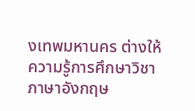งเทพมหานคร ต่างให้ความรู้การศึกษาวิชาภาษาอังกฤษ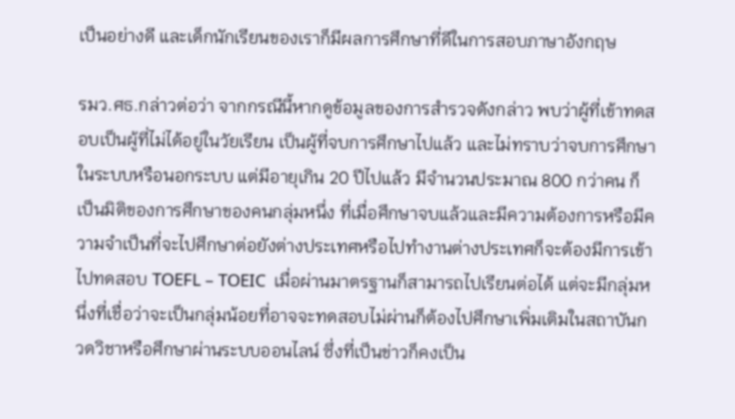เป็นอย่างดี และเด็กนักเรียนของเราก็มีผลการศึกษาที่ดีในการสอบภาษาอังกฤษ

รมว.ศธ.กล่าวต่อว่า จากกรณีนี้หากดูข้อมูลของการสำรวจดังกล่าว พบว่าผู้ที่เข้าทดสอบเป็นผู้ที่ไม่ได้อยู่ในวัยเรียน เป็นผู้ที่จบการศึกษาไปแล้ว และไม่ทราบว่าจบการศึกษาในระบบหรือนอกระบบ แต่มีอายุเกิน 20 ปีไปแล้ว มีจำนวนประมาณ 800 กว่าคน ก็เป็นมิติของการศึกษาของคนกลุ่มหนึ่ง ที่เมื่อศึกษาจบแล้วและมีความต้องการหรือมีความจำเป็นที่จะไปศึกษาต่อยังต่างประเทศหรือไปทำงานต่างประเทศก็จะต้องมีการเข้าไปทดสอบ TOEFL – TOEIC  เมื่อผ่านมาตรฐานก็สามารถไปเรียนต่อได้ แต่จะมีกลุ่มหนึ่งที่เชื่อว่าจะเป็นกลุ่มน้อยที่อาจจะทดสอบไม่ผ่านก็ต้องไปศึกษาเพิ่มเติมในสถาบันกวดวิชาหรือศึกษาผ่านระบบออนไลน์ ซึ่งที่เป็นข่าวก็คงเป็น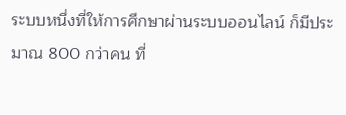ระบบหนึ่งที่ให้การศึกษาผ่านระบบออนไลน์ ก็มีประมาณ 800 กว่าคน ที่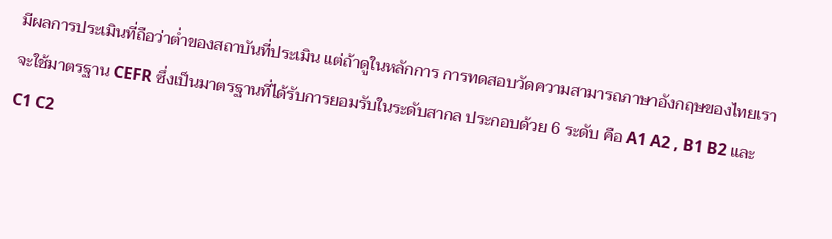มีผลการประเมินที่ถือว่าต่ำของสถาบันที่ประเมิน แต่ถ้าดูในหลักการ การทดสอบวัดความสามารถภาษาอังกฤษของไทยเราจะใช้มาตรฐาน CEFR ซึ่งเป็นมาตรฐานที่ได้รับการยอมรับในระดับสากล ประกอบด้วย 6 ระดับ คือ A1 A2 , B1 B2 และ C1 C2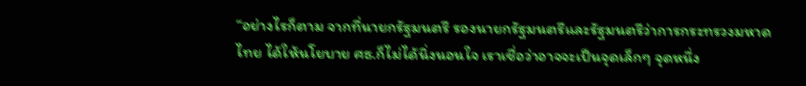“อย่างไรก็ตาม จากที่นายกรัฐมนตรี รองนายกรัฐมนตรีและรัฐมนตรีว่าการกระทรวงมหาดไทย ได้ให้นโยบาย ศธ.ก็ไม่ได้นิ่งนอนใจ เราเชื่อว่าอาจจะเป็นจุดเล็กๆ จุดหนึ่ง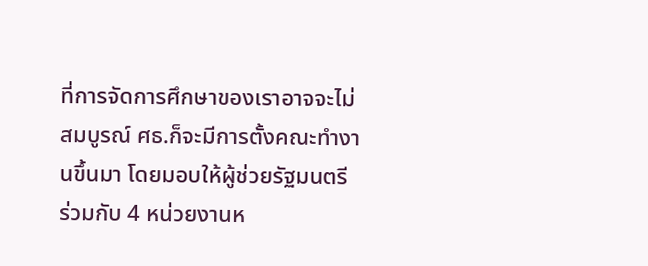ที่การจัดการศึกษาของเราอาจจะไม่สมบูรณ์ ศธ.ก็จะมีการตั้งคณะทำงานขึ้นมา โดยมอบให้ผู้ช่วยรัฐมนตรี ร่วมกับ 4 หน่วยงานห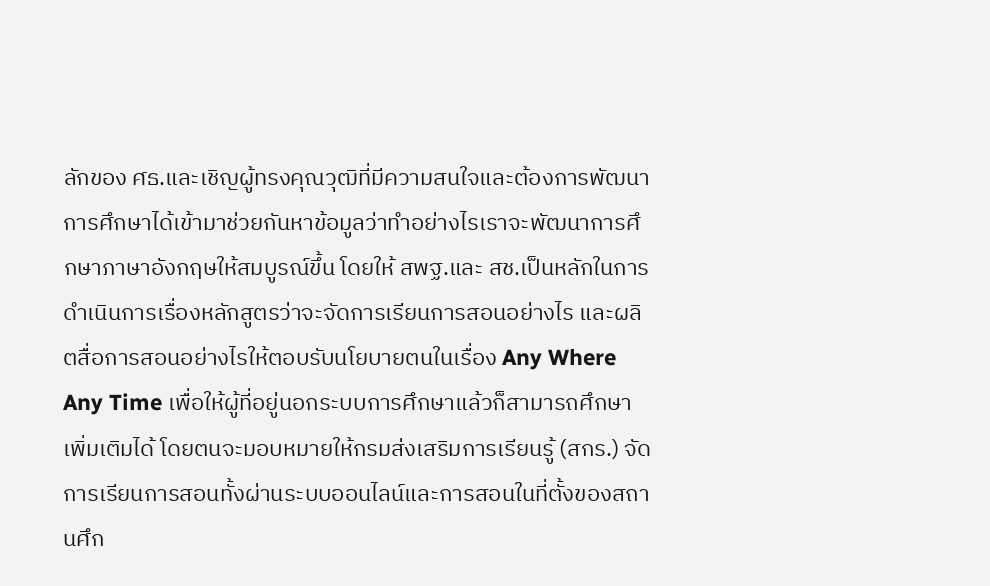ลักของ ศธ.และเชิญผู้ทรงคุณวุฒิที่มีความสนใจและต้องการพัฒนาการศึกษาได้เข้ามาช่วยกันหาข้อมูลว่าทำอย่างไรเราจะพัฒนาการศึกษาภาษาอังกฤษให้สมบูรณ์ขึ้น โดยให้ สพฐ.และ สช.เป็นหลักในการดำเนินการเรื่องหลักสูตรว่าจะจัดการเรียนการสอนอย่างไร และผลิตสื่อการสอนอย่างไรให้ตอบรับนโยบายตนในเรื่อง Any Where Any Time เพื่อให้ผู้ที่อยู่นอกระบบการศึกษาแล้วก็สามารถศึกษาเพิ่มเติมได้ โดยตนจะมอบหมายให้กรมส่งเสริมการเรียนรู้ (สกร.) จัดการเรียนการสอนทั้งผ่านระบบออนไลน์และการสอนในที่ตั้งของสถานศึก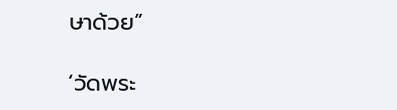ษาด้วย”

‘วัดพระ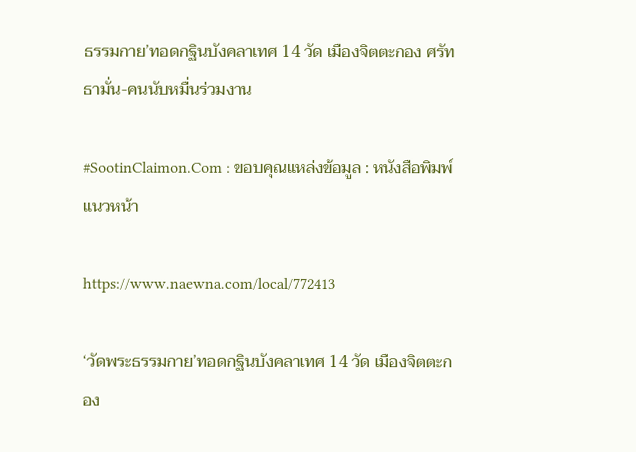ธรรมกาย’ทอดกฐินบังคลาเทศ 14 วัด เมืองจิตตะกอง ศรัทธามั่น-คนนับหมื่นร่วมงาน

#SootinClaimon.Com : ขอบคุณแหล่งข้อมูล : หนังสือพิมพ์แนวหน้า

https://www.naewna.com/local/772413

‘วัดพระธรรมกาย’ทอดกฐินบังคลาเทศ 14 วัด เมืองจิตตะกอง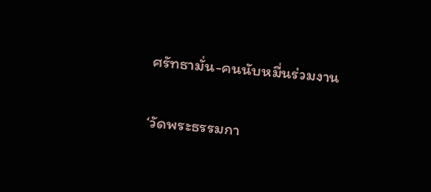ศรัทธามั่น-คนนับหมื่นร่วมงาน

‘วัดพระธรรมกา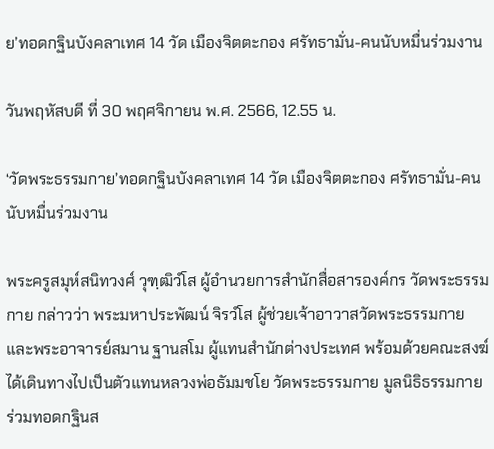ย’ทอดกฐินบังคลาเทศ 14 วัด เมืองจิตตะกอง ศรัทธามั่น-คนนับหมื่นร่วมงาน

วันพฤหัสบดี ที่ 30 พฤศจิกายน พ.ศ. 2566, 12.55 น.

‘วัดพระธรรมกาย’ทอดกฐินบังคลาเทศ 14 วัด เมืองจิตตะกอง ศรัทธามั่น-คนนับหมื่นร่วมงาน

พระครูสมุห์สนิทวงศ์ วุฑฺฒิวํโส ผู้อำนวยการสำนักสื่อสารองค์กร วัดพระธรรมกาย กล่าวว่า พระมหาประพัฒน์ จิรวํโส ผู้ช่วยเจ้าอาวาสวัดพระธรรมกาย และพระอาจารย์สมาน ฐานสโม ผู้แทนสำนักต่างประเทศ พร้อมด้วยคณะสงฆ์ ได้เดินทางไปเป็นตัวแทนหลวงพ่อธัมมชโย วัดพระธรรมกาย มูลนิธิธรรมกาย ร่วมทอดกฐินส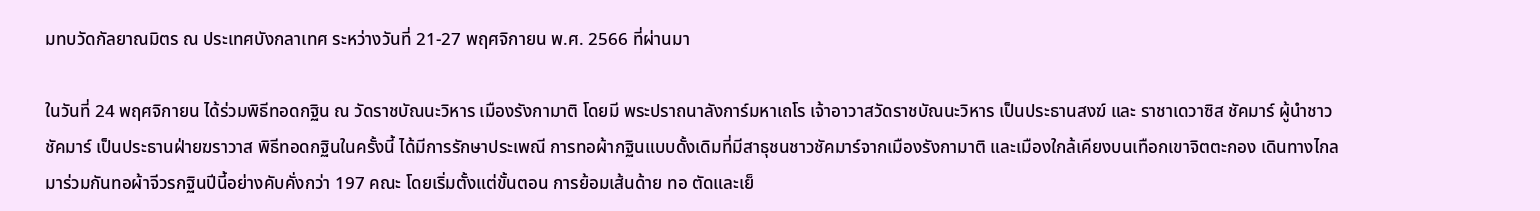มทบวัดกัลยาณมิตร ณ ประเทศบังกลาเทศ ระหว่างวันที่ 21-27 พฤศจิกายน พ.ศ. 2566 ที่ผ่านมา

ในวันที่ 24 พฤศจิกายน ได้ร่วมพิธีทอดกฐิน ณ วัดราชบัณนะวิหาร เมืองรังกามาติ โดยมี พระปราถนาลังการ์มหาเถโร เจ้าอาวาสวัดราชบัณนะวิหาร เป็นประธานสงฆ์ และ ราชาเดวาซิส ชัคมาร์ ผู้นำชาวชัคมาร์ เป็นประธานฝ่ายฆราวาส พิธีทอดกฐินในครั้งนี้ ได้มีการรักษาประเพณี การทอผ้ากฐินแบบดั้งเดิมที่มีสาธุชนชาวชัคมาร์จากเมืองรังกามาติ และเมืองใกล้เคียงบนเทือกเขาจิตตะกอง เดินทางไกลมาร่วมกันทอผ้าจีวรกฐินปีนี้อย่างคับคั่งกว่า 197 คณะ โดยเริ่มตั้งแต่ขั้นตอน การย้อมเส้นด้าย ทอ ตัดและเย็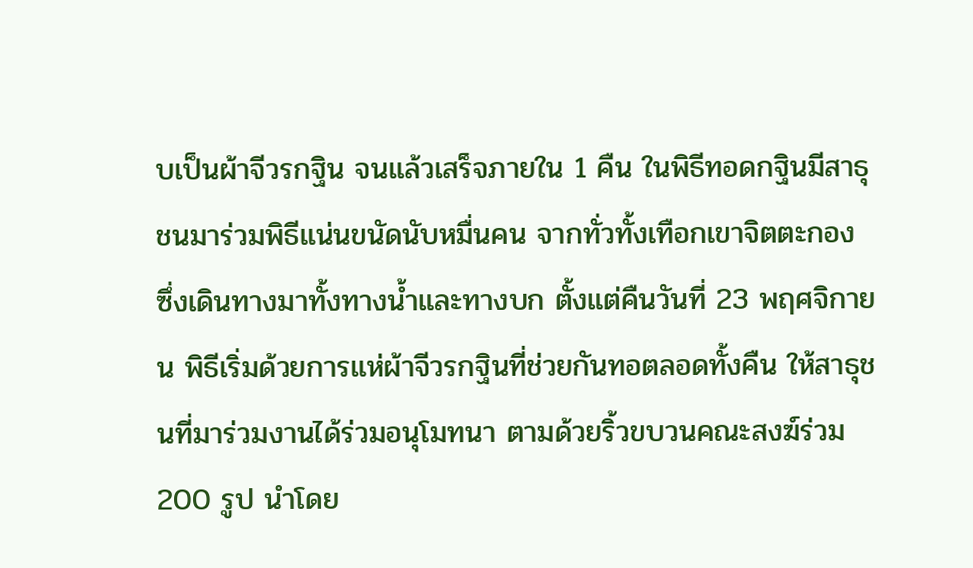บเป็นผ้าจีวรกฐิน จนแล้วเสร็จภายใน 1 คืน ในพิธีทอดกฐินมีสาธุชนมาร่วมพิธีแน่นขนัดนับหมื่นคน จากทั่วทั้งเทือกเขาจิตตะกอง ซึ่งเดินทางมาทั้งทางน้ำและทางบก ตั้งแต่คืนวันที่ 23 พฤศจิกายน พิธีเริ่มด้วยการแห่ผ้าจีวรกฐินที่ช่วยกันทอตลอดทั้งคืน ให้สาธุชนที่มาร่วมงานได้ร่วมอนุโมทนา ตามด้วยริ้วขบวนคณะสงฆ์ร่วม 200 รูป นำโดย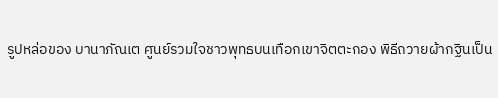รูปหล่อของ บานาภัณเต ศูนย์รวมใจชาวพุทธบนเทือกเขาจิตตะกอง พิธีถวายผ้ากฐินเป็น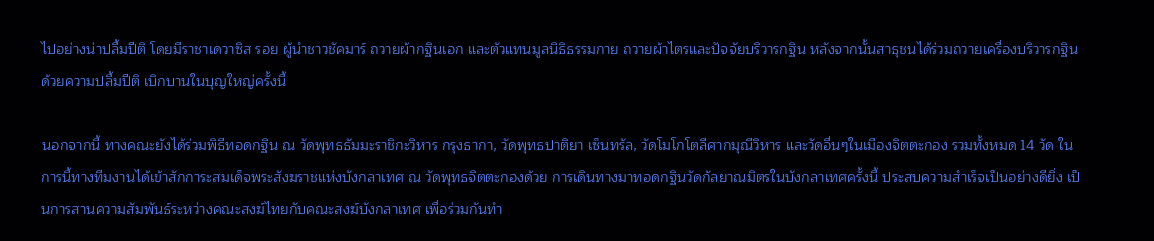ไปอย่างน่าปลื้มปีติ โดยมีราชาเดวาซิส รอย ผู้นำชาวชัคมาร์ ถวายผ้ากฐินเอก และตัวแทนมูลนิธิธรรมกาย ถวายผ้าไตรและปัจจัยบริวารกฐิน หลังจากนั้นสาธุชนได้ร่วมถวายเครื่องบริวารกฐิน ด้วยความปลื้มปีติ เบิกบานในบุญใหญ่ครั้งนี้

นอกจากนี้ ทางคณะยังได้ร่วมพิธีทอดกฐิน ณ วัดพุทธธัมมะราชิกะวิหาร กรุงธากา, วัดพุทธปาติยา เซ็นทรัล, วัดโมโกโตลีศากมุณีวิหาร และวัดอื่นๆในเมืองจิตตะกอง รวมทั้งหมด 14 วัด ในการนี้ทางทีมงานได้เข้าสักการะสมเด็จพระสังฆราชแห่งบังกลาเทศ ณ วัดพุทธจิตตะกองด้วย การเดินทางมาทอดกฐินวัดกัลยาณมิตรในบังกลาเทศครั้งนี้ ประสบความสำเร็จเป็นอย่างดียิ่ง เป็นการสานความสัมพันธ์ระหว่างคณะสงฆ์ไทยกับคณะสงฆ์บังกลาเทศ เพื่อร่วมกันทำ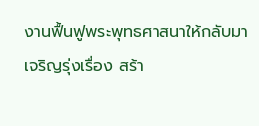งานฟื้นฟูพระพุทธศาสนาให้กลับมาเจริญรุ่งเรื่อง สร้า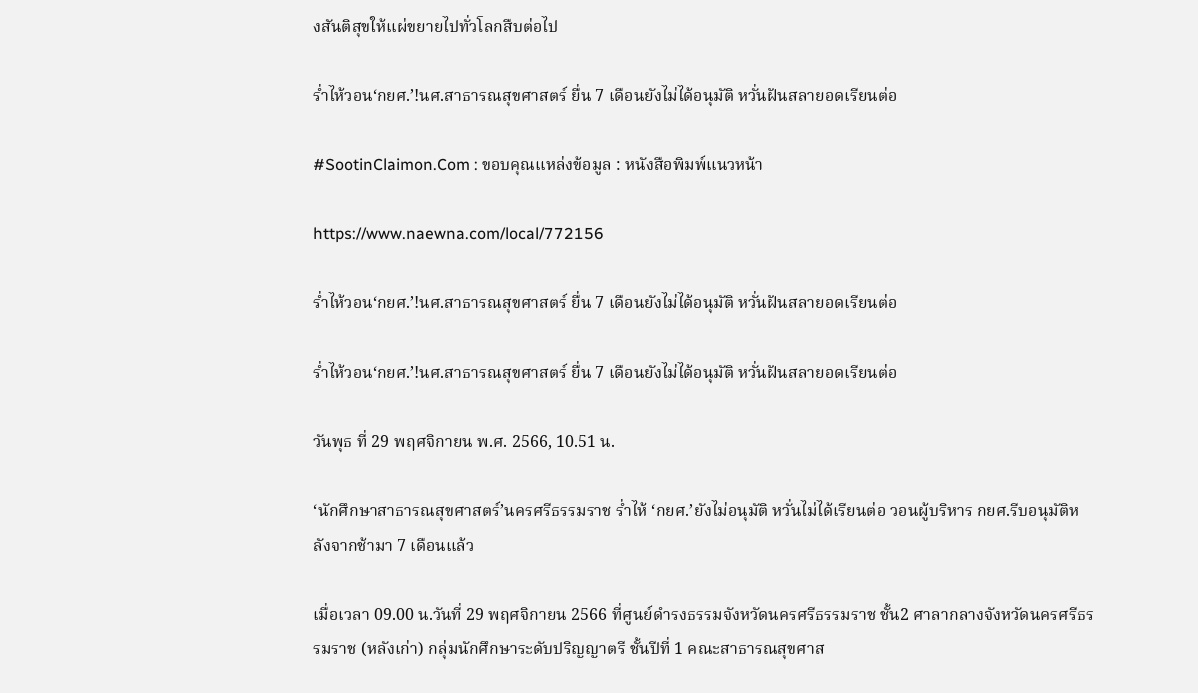งสันติสุขให้แผ่ขยายไปทั่วโลกสืบต่อไป

ร่ำไห้วอน‘กยศ.’!นศ.สาธารณสุขศาสตร์ ยื่น 7 เดือนยังไม่ได้อนุมัติ หวั่นฝันสลายอดเรียนต่อ

#SootinClaimon.Com : ขอบคุณแหล่งข้อมูล : หนังสือพิมพ์แนวหน้า

https://www.naewna.com/local/772156

ร่ำไห้วอน‘กยศ.’!นศ.สาธารณสุขศาสตร์ ยื่น 7 เดือนยังไม่ได้อนุมัติ หวั่นฝันสลายอดเรียนต่อ

ร่ำไห้วอน‘กยศ.’!นศ.สาธารณสุขศาสตร์ ยื่น 7 เดือนยังไม่ได้อนุมัติ หวั่นฝันสลายอดเรียนต่อ

วันพุธ ที่ 29 พฤศจิกายน พ.ศ. 2566, 10.51 น.

‘นักศึกษาสาธารณสุขศาสตร์’นครศรีธรรมราช ร่ำไห้ ‘กยศ.’ยังไม่อนุมัติ หวั่นไม่ได้เรียนต่อ วอนผู้บริหาร กยศ.รีบอนุมัติหลังจากช้ามา 7 เดือนแล้ว

เมื่อเวลา 09.00 น.วันที่ 29 พฤศจิกายน 2566 ที่ศูนย์ดำรงธรรมจังหวัดนครศรีธรรมราช ชั้น2 ศาลากลางจังหวัดนครศรีธรรมราช (หลังเก่า) กลุ่มนักศึกษาระดับปริญญาตรี ชั้นปีที่ 1 คณะสาธารณสุขศาส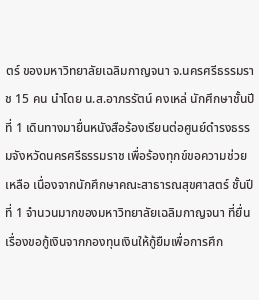ตร์ ของมหาวิทยาลัยเฉลิมกาญจนา จ.นครศรีธรรมราช 15 คน นำโดย น.ส.อาภรรัตน์ คงเหล่ นักศึกษาชั้นปีที่ 1 เดินทางมายื่นหนังสือร้องเรียนต่อศูนย์ดำรงธรรมจังหวัดนครศรีธรรมราช เพื่อร้องทุกข์ขอความช่วยเหลือ เนื่องจากนักศึกษาคณะสาธารณสุขศาสตร์ ชั้นปีที่ 1 จำนวนมากของมหาวิทยาลัยเฉลิมกาญจนา ที่ยื่นเรื่องขอกู้เงินจากกองทุนเงินให้กู้ยืมเพื่อการศึก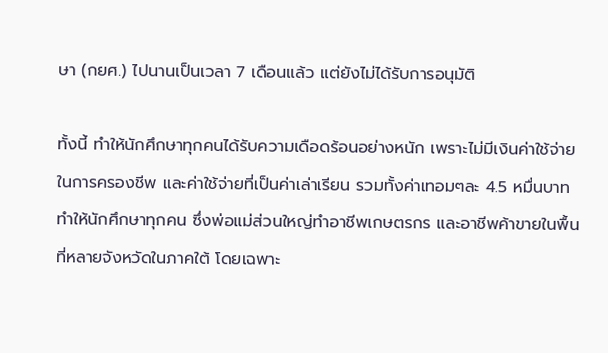ษา (กยศ.) ไปนานเป็นเวลา 7 เดือนแล้ว แต่ยังไม่ได้รับการอนุมัติ

ทั้งนี้ ทำให้นักศึกษาทุกคนได้รับความเดือดร้อนอย่างหนัก เพราะไม่มีเงินค่าใช้จ่ายในการครองชีพ และค่าใช้จ่ายที่เป็นค่าเล่าเรียน รวมทั้งค่าเทอมๆละ 4.5 หมื่นบาท ทำให้นักศึกษาทุกคน ซึ่งพ่อแม่ส่วนใหญ่ทำอาชีพเกษตรกร และอาชีพค้าขายในพื้นที่หลายจังหวัดในภาคใต้ โดยเฉพาะ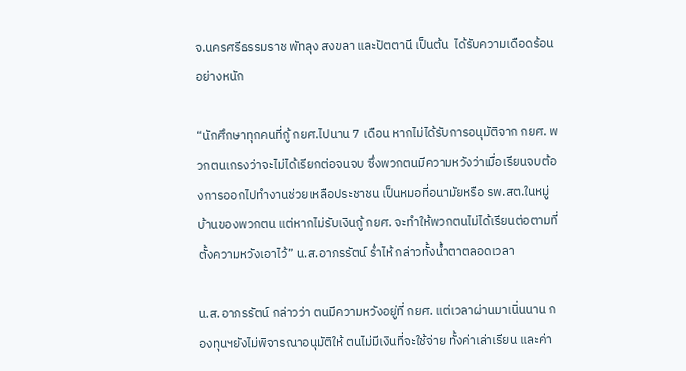จ.นครศรีธรรมราช พัทลุง สงขลา และปัตตานี เป็นต้น  ได้รับความเดือดร้อนอย่างหนัก

“นักศึกษาทุกคนที่กู้ กยศ.ไปนาน 7 เดือน หากไม่ได้รับการอนุมัติจาก กยศ. พวกตนเกรงว่าจะไม่ได้เรียกต่อจนจบ ซึ่งพวกตนมีความหวังว่าเมื่อเรียนจบต้องการออกไปทำงานช่วยเหลือประชาชน เป็นหมอที่อนามัยหรือ รพ.สต.ในหมู่บ้านของพวกตน แต่หากไม่รับเงินกู้ กยศ. จะทำให้พวกตนไม่ได้เรียนต่อตามที่ตั้งความหวังเอาไว้” น.ส.อาภรรัตน์ ร่ำไห้ กล่าวทั้งน้ำตาตลอดเวลา

น.ส.อาภรรัตน์ กล่าวว่า ตนมีความหวังอยู่ที่ กยศ. แต่เวลาผ่านมาเนิ่นนาน กองทุนฯยังไม่พิจารณาอนุมัติให้ ตนไม่มีเงินที่จะใช้จ่าย ทั้งค่าเล่าเรียน และค่า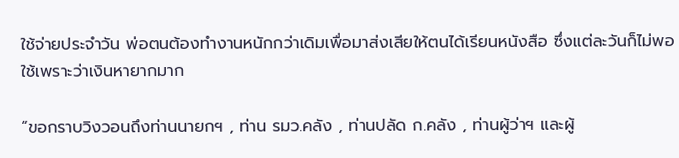ใช้จ่ายประจำวัน พ่อตนต้องทำงานหนักกว่าเดิมเพื่อมาส่งเสียให้ตนได้เรียนหนังสือ ซึ่งแต่ละวันก็ไม่พอใช้เพราะว่าเงินหายากมาก

“ขอกราบวิงวอนถึงท่านนายกฯ , ท่าน รมว.คลัง , ท่านปลัด ก.คลัง , ท่านผู้ว่าฯ และผู้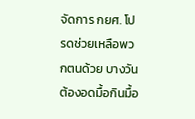จัดการ กยศ. โปรดช่วยเหลือพวกตนด้วย บางวันต้องอดมื้อกินมื้อ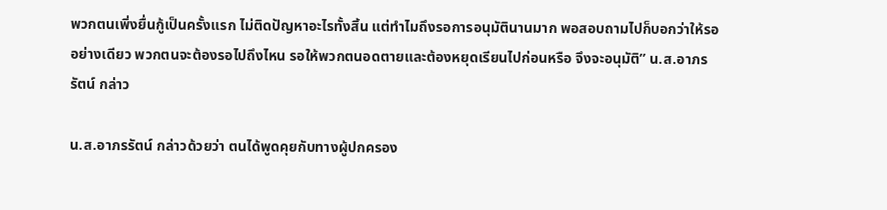พวกตนเพิ่งยื่นกู้เป็นครั้งแรก ไม่ติดปัญหาอะไรทั้งสิ้น แต่ทำไมถึงรอการอนุมัตินานมาก พอสอบถามไปก็บอกว่าให้รออย่างเดียว พวกตนจะต้องรอไปถึงไหน รอให้พวกตนอดตายและต้องหยุดเรียนไปก่อนหรือ จึงจะอนุมัติ” น.ส.อาภรรัตน์ กล่าว

น.ส.อาภรรัตน์ กล่าวด้วยว่า ตนได้พูดคุยกับทางผู้ปกครอง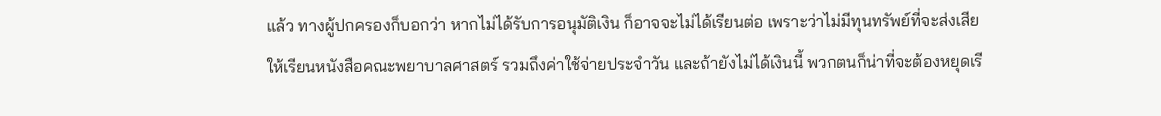แล้ว ทางผู้ปกครองก็บอกว่า หากไม่ได้รับการอนุมัติเงิน ก็อาจจะไม่ได้เรียนต่อ เพราะว่าไม่มีทุนทรัพย์ที่จะส่งเสียให้เรียนหนังสือคณะพยาบาลศาสตร์ รวมถึงค่าใช้จ่ายประจำวัน และถ้ายังไม่ได้เงินนี้ พวกตนก็น่าที่จะต้องหยุดเรี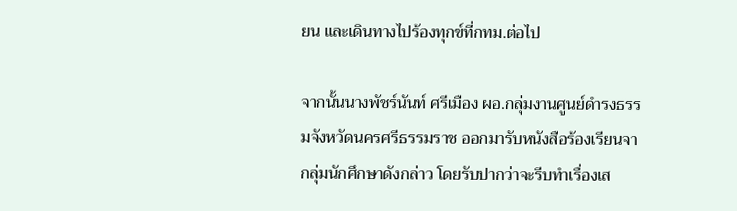ยน และเดินทางไปร้องทุกข์ที่กทม.ต่อไป

จากนั้นนางพัชร์นันท์ ศรีเมือง ผอ.กลุ่มงานศูนย์ดำรงธรรมจังหวัดนครศรีธรรมราช ออกมารับหนังสือร้องเรียนจากลุ่มนักศึกษาดังกล่าว โดยรับปากว่าจะรีบทำเรื่องเส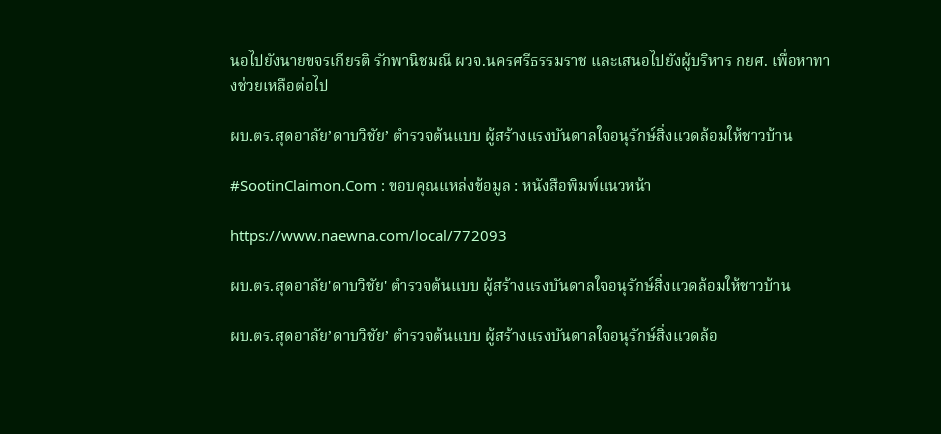นอไปยังนายขจรเกียรติ รักพานิชมณี ผวจ.นครศรีธรรมราช และเสนอไปยังผู้บริหาร กยศ. เพื่อหาทางช่วยเหลือต่อไป

ผบ.ตร.สุดอาลัย’ดาบวิชัย’ ตำรวจต้นแบบ ผู้สร้างแรงบันดาลใจอนุรักษ์สิ่งแวดล้อมให้ชาวบ้าน

#SootinClaimon.Com : ขอบคุณแหล่งข้อมูล : หนังสือพิมพ์แนวหน้า

https://www.naewna.com/local/772093

ผบ.ตร.สุดอาลัย'ดาบวิชัย' ตำรวจต้นแบบ ผู้สร้างแรงบันดาลใจอนุรักษ์สิ่งแวดล้อมให้ชาวบ้าน

ผบ.ตร.สุดอาลัย’ดาบวิชัย’ ตำรวจต้นแบบ ผู้สร้างแรงบันดาลใจอนุรักษ์สิ่งแวดล้อ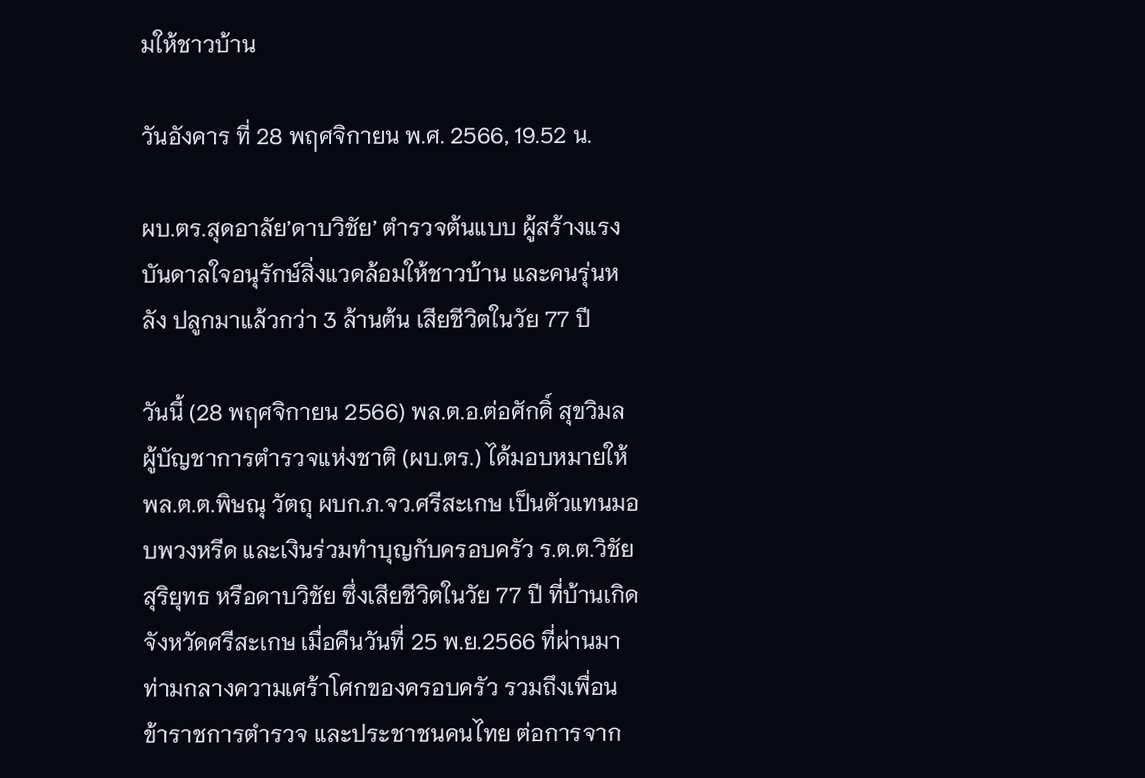มให้ชาวบ้าน

วันอังคาร ที่ 28 พฤศจิกายน พ.ศ. 2566, 19.52 น.

ผบ.ตร.สุดอาลัย’ดาบวิชัย’ ตำรวจต้นแบบ ผู้สร้างแรงบันดาลใจอนุรักษ์สิ่งแวดล้อมให้ชาวบ้าน และคนรุ่นหลัง ปลูกมาแล้วกว่า 3 ล้านต้น เสียชีวิตในวัย 77 ปี

วันนี้ (28 พฤศจิกายน 2566) พล.ต.อ.ต่อศักดิ์ สุขวิมล ผู้บัญชาการตํารวจแห่งชาติ (ผบ.ตร.) ได้มอบหมายให้ พล.ต.ต.พิษณุ วัตถุ ผบก.ภ.จว.ศรีสะเกษ เป็นตัวแทนมอบพวงหรีด และเงินร่วมทำบุญกับครอบครัว ร.ต.ต.วิชัย สุริยุทธ หรือดาบวิชัย ซึ่งเสียชีวิตในวัย 77 ปี ที่บ้านเกิดจังหวัดศรีสะเกษ เมื่อคืนวันที่ 25 พ.ย.2566 ที่ผ่านมา ท่ามกลางความเศร้าโศกของครอบครัว รวมถึงเพื่อนข้าราชการตำรวจ และประชาชนคนไทย ต่อการจาก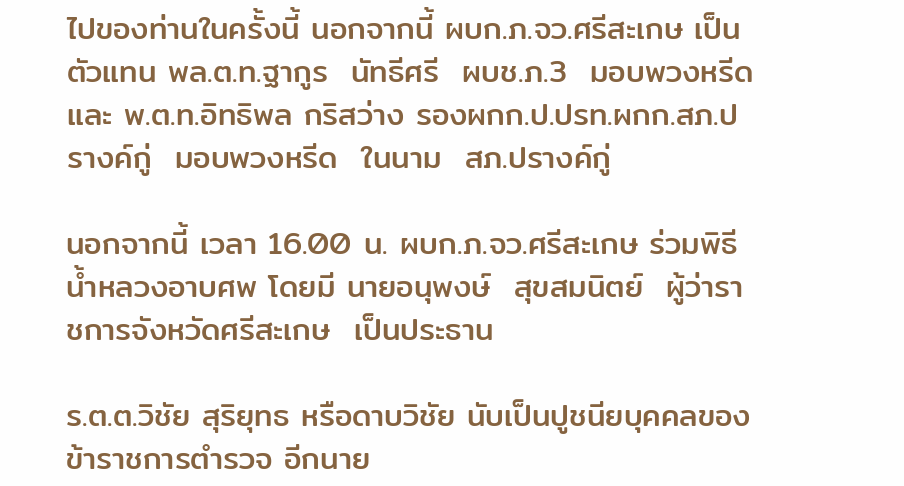ไปของท่านในครั้งนี้ นอกจากนี้ ผบก.ภ.จว.ศรีสะเกษ เป็นตัวแทน พล.ต.ท.ฐากูร  นัทธีศรี  ผบช.ภ.3  มอบพวงหรีด และ พ.ต.ท.อิทธิพล กริสว่าง รองผกก.ป.ปรท.ผกก.สภ.ปรางค์กู่  มอบพวงหรีด  ในนาม  สภ.ปรางค์กู่

นอกจากนี้ เวลา 16.00 น. ผบก.ภ.จว.ศรีสะเกษ ร่วมพิธีน้ำหลวงอาบศพ โดยมี นายอนุพงษ์  สุขสมนิตย์  ผู้ว่าราชการจังหวัดศรีสะเกษ  เป็นประธาน

ร.ต.ต.วิชัย สุริยุทธ หรือดาบวิชัย นับเป็นปูชนียบุคคลของข้าราชการตํารวจ อีกนาย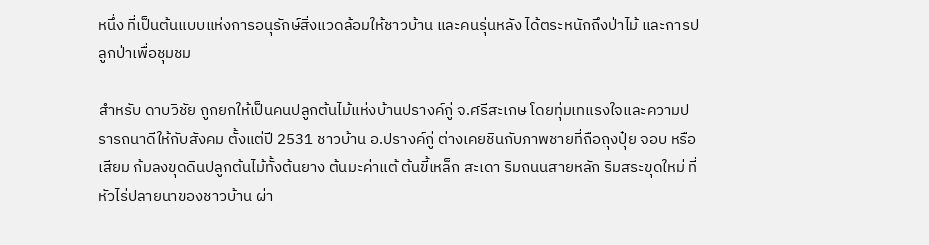หนึ่ง ที่เป็นต้นแบบแห่งการอนุรักษ์สิ่งแวดล้อมให้ชาวบ้าน และคนรุ่นหลัง ได้ตระหนักถึงป่าไม้ และการปลูกป่าเพื่อชุมชม

สำหรับ ดาบวิชัย ถูกยกให้เป็นคนปลูกต้นไม้แห่งบ้านปรางค์กู่ จ.ศรีสะเกษ โดยทุ่มเทแรงใจและความปรารถนาดีให้กับสังคม ตั้งแต่ปี 2531 ชาวบ้าน อ.ปรางค์กู่ ต่างเคยชินกับภาพชายที่ถือถุงปุ๋ย จอบ หรือเสียม ก้มลงขุดดินปลูกต้นไม้ทั้งต้นยาง ต้นมะค่าแต้ ต้นขี้เหล็ก สะเดา ริมถนนสายหลัก ริมสระขุดใหม่ ที่หัวไร่ปลายนาของชาวบ้าน ผ่า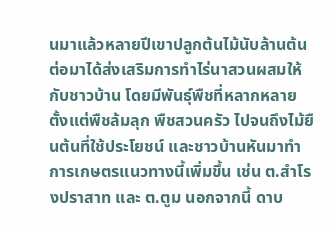นมาแล้วหลายปีเขาปลูกต้นไม้นับล้านต้น ต่อมาได้ส่งเสริมการทำไร่นาสวนผสมให้กับชาวบ้าน โดยมีพันธุ์พืชที่หลากหลาย ตั้งแต่พืชล้มลุก พืชสวนครัว ไปจนถึงไม้ยืนต้นที่ใช้ประโยชน์ และชาวบ้านหันมาทำการเกษตรแนวทางนี้เพิ่มขึ้น เช่น ต.สำโรงปราสาท และ ต.ตูม นอกจากนี้ ดาบ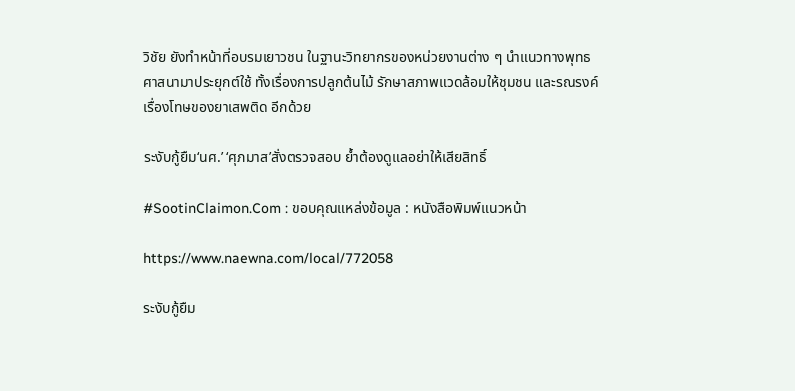วิชัย ยังทำหน้าที่อบรมเยาวชน ในฐานะวิทยากรของหน่วยงานต่าง ๆ นำแนวทางพุทธศาสนามาประยุกต์ใช้ ทั้งเรื่องการปลูกต้นไม้ รักษาสภาพแวดล้อมให้ชุมชน และรณรงค์เรื่องโทษของยาเสพติด อีกด้วย

ระงับกู้ยืม‘นศ.’ ‘ศุภมาส’สั่งตรวจสอบ ย้ำต้องดูแลอย่าให้เสียสิทธิ์

#SootinClaimon.Com : ขอบคุณแหล่งข้อมูล : หนังสือพิมพ์แนวหน้า

https://www.naewna.com/local/772058

ระงับกู้ยืม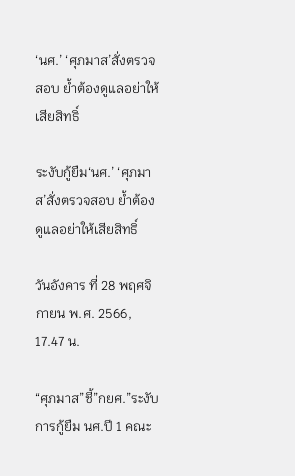‘นศ.’ ‘ศุภมาส’สั่งตรวจสอบ ย้ำต้องดูแลอย่าให้เสียสิทธิ์

ระงับกู้ยืม‘นศ.’ ‘ศุภมาส’สั่งตรวจสอบ ย้ำต้องดูแลอย่าให้เสียสิทธิ์

วันอังคาร ที่ 28 พฤศจิกายน พ.ศ. 2566, 17.47 น.

“ศุภมาส”ชี้”กยศ.”ระงับการกู้ยืม นศ.ปี 1 คณะ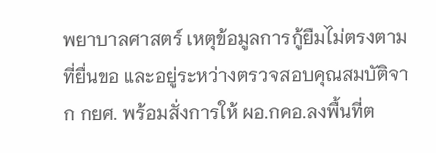พยาบาลศาสตร์ เหตุข้อมูลการกู้ยืมไม่ตรงตามที่ยื่นขอ และอยู่ระหว่างตรวจสอบคุณสมบัติจาก กยศ. พร้อมสั่งการให้ ผอ.กคอ.ลงพื้นที่ต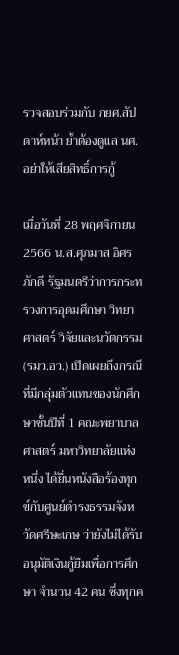รวจสอบร่วมกับ กยศ.สัปดาห์หน้า ย้ำต้องดูแล นศ.อย่าให้เสียสิทธิ์การกู้

เมื่อวันที่ 28 พฤศจิกายน 2566 น.ส.ศุภมาส อิศรภักดี รัฐมนตรีว่าการกระทรวงการอุดมศึกษา วิทยาศาสตร์ วิจัยและนวัตกรรม (รมว.อว.) เปิดเผยถึงกรณีที่มีกลุ่มตัวแทนของนักศึกษาชั้นปีที่ 1 คณะพยาบาลศาสตร์ มหาวิทยาลัยแห่งหนึ่ง ได้ยื่นหนังสือร้องทุกข์กับศูนย์ดำรงธรรมจังหวัดศรีษะเกษ ว่ายังไม่ได้รับอนุมัติเงินกู้ยืมเพื่อการศึกษา จำนวน 42 คน ซึ่งทุกค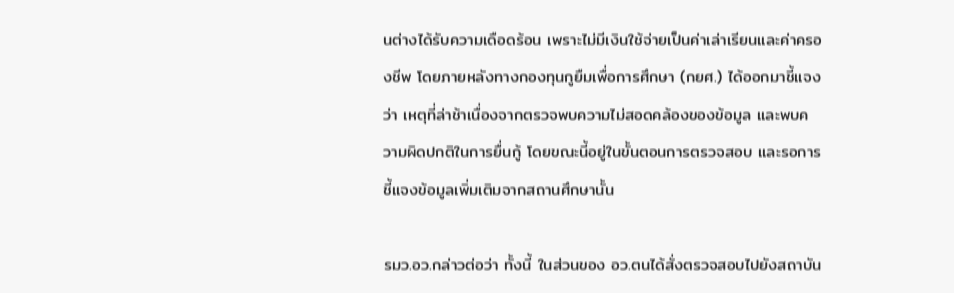นต่างได้รับความเดือดร้อน เพราะไม่มีเงินใช้จ่ายเป็นค่าเล่าเรียนและค่าครองชีพ โดยภายหลังทางกองทุนกูยืมเพื่อการศึกษา (กยศ.) ได้ออกมาชี้แจงว่า เหตุที่ล่าช้าเนื่องจากตรวจพบความไม่สอดคล้องของข้อมูล และพบความผิดปกติในการยื่นกู้ โดยขณะนี้อยู่ในขั้นตอนการตรวจสอบ และรอการชี้แจงข้อมูลเพิ่มเติมจากสถานศึกษานั้น

รมว.อว.กล่าวต่อว่า ทั้งนี้ ในส่วนของ อว.ตนได้สั่งตรวจสอบไปยังสถาบัน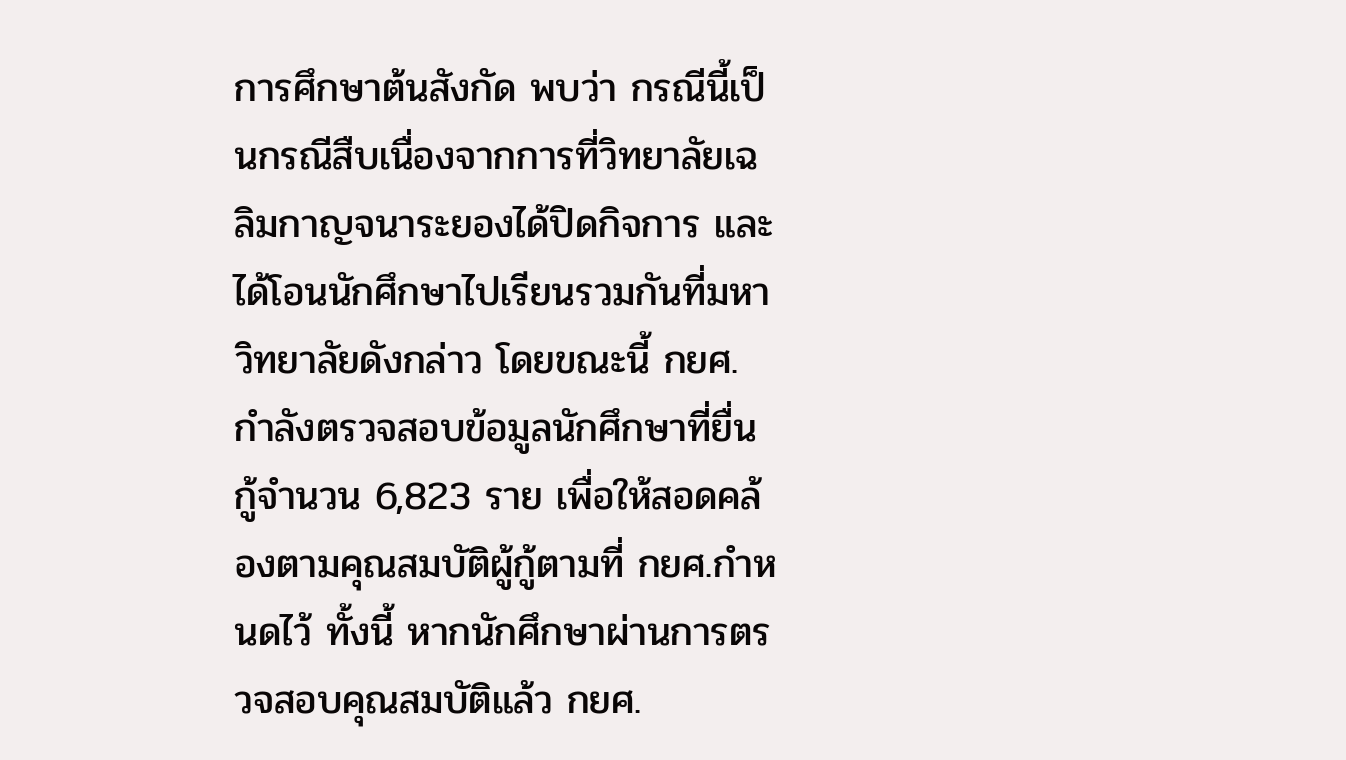การศึกษาต้นสังกัด พบว่า กรณีนี้เป็นกรณีสืบเนื่องจากการที่วิทยาลัยเฉลิมกาญจนาระยองได้ปิดกิจการ และได้โอนนักศึกษาไปเรียนรวมกันที่มหาวิทยาลัยดังกล่าว โดยขณะนี้ กยศ.กำลังตรวจสอบข้อมูลนักศึกษาที่ยื่นกู้จำนวน 6,823 ราย เพื่อให้สอดคล้องตามคุณสมบัติผู้กู้ตามที่ กยศ.กำหนดไว้ ทั้งนี้ หากนักศึกษาผ่านการตรวจสอบคุณสมบัติแล้ว กยศ.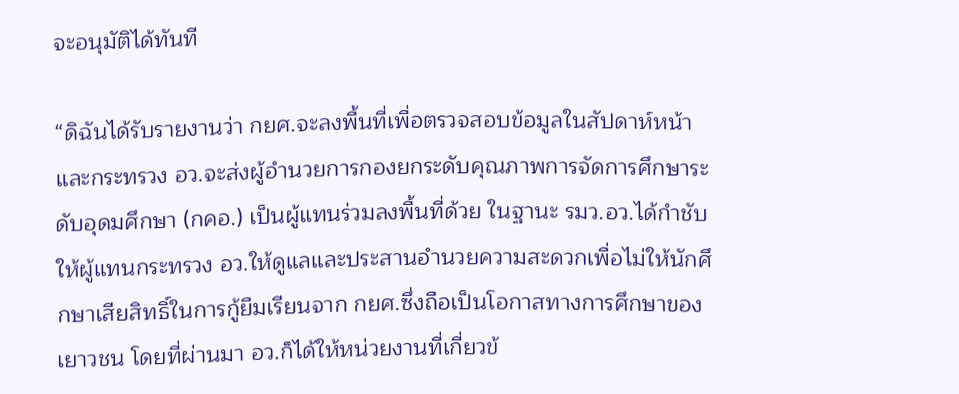จะอนุมัติได้ทันที

“ดิฉันได้รับรายงานว่า กยศ.จะลงพื้นที่เพื่อตรวจสอบข้อมูลในสัปดาห์หน้า และกระทรวง อว.จะส่งผู้อำนวยการกองยกระดับคุณภาพการจัดการศึกษาระดับอุดมศึกษา (กคอ.) เป็นผู้แทนร่วมลงพื้นที่ด้วย ในฐานะ รมว.อว.ได้กำชับให้ผู้แทนกระทรวง อว.ให้ดูแลและประสานอำนวยความสะดวกเพื่อไม่ให้นักศึกษาเสียสิทธิ์ในการกู้ยืมเรียนจาก กยศ.ซึ่งถือเป็นโอกาสทางการศึกษาของเยาวชน โดยที่ผ่านมา อว.ก็ได้ให้หน่วยงานที่เกี่ยวข้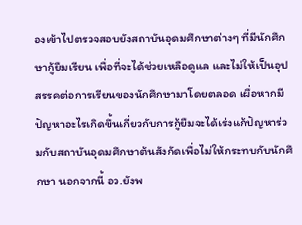องเข้าไปตรวจสอบยังสถาบันอุดมศึกษาต่างๆ ที่มีนักศึกษากู้ยืมเรียน เพื่อที่จะได้ช่วยเหลือดูแล และไม่ให้เป็นอุปสรรคต่อการเรียนของนักศึกษามาโดยตลอด เผื่อหากมีปัญหาอะไรเกิดขึ้นเกี่ยวกับการกู้ยืมจะได้เร่งแก้ปัญหาร่วมกับสถาบันอุดมศึกษาต้นสังกัดเพื่อไม่ให้กระทบกับนักศึกษา นอกจากนี้ อว.ยังพ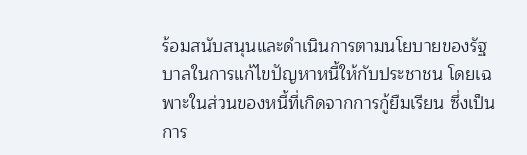ร้อมสนับสนุนและดำเนินการตามนโยบายของรัฐบาลในการแก้ไขปัญหาหนี้ให้กับประชาชน โดยเฉพาะในส่วนของหนี้ที่เกิดจากการกู้ยืมเรียน ซึ่งเป็นการ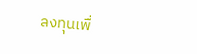ลงทุนเพื่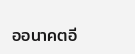ออนาคตอี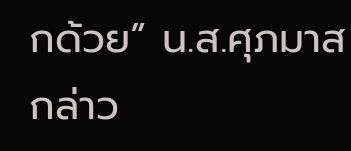กด้วย” น.ส.ศุภมาส กล่าว